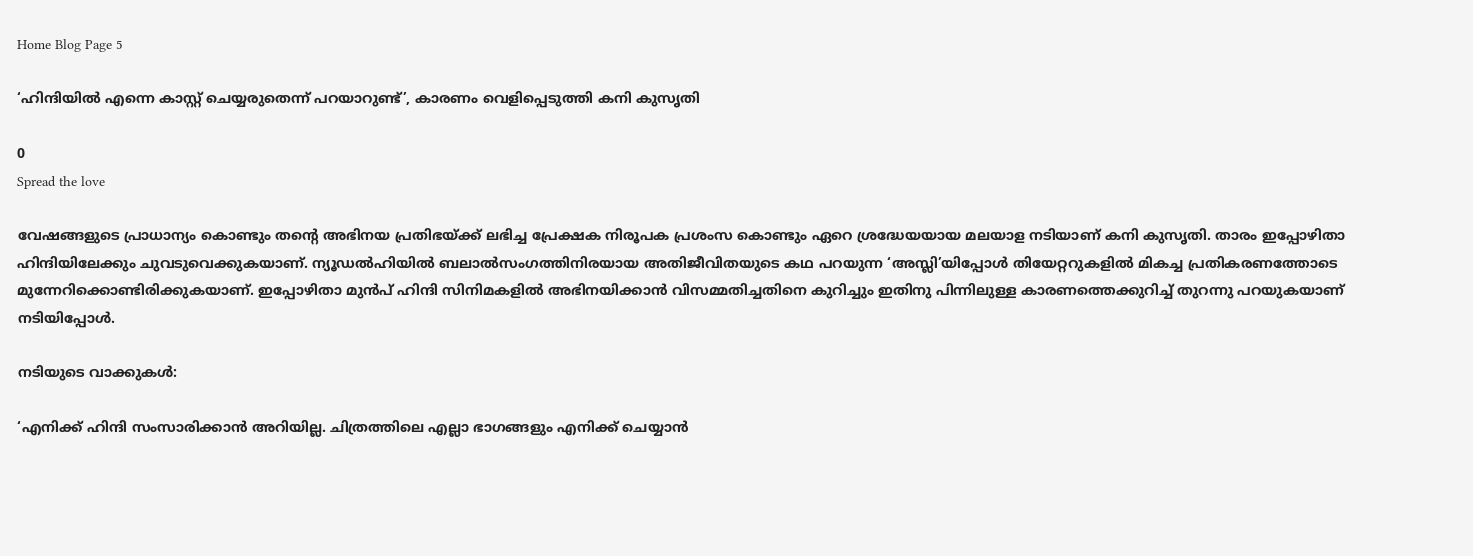Home Blog Page 5

‘ഹിന്ദിയിൽ എന്നെ കാസ്റ്റ് ചെയ്യരുതെന്ന് പറയാറുണ്ട്’, കാരണം വെളിപ്പെടുത്തി കനി കുസൃതി

0
Spread the love

വേഷങ്ങളുടെ പ്രാധാന്യം കൊണ്ടും തന്റെ അഭിനയ പ്രതിഭയ്ക്ക് ലഭിച്ച പ്രേക്ഷക നിരൂപക പ്രശംസ കൊണ്ടും ഏറെ ശ്രദ്ധേയയായ മലയാള നടിയാണ് കനി കുസൃതി. താരം ഇപ്പോഴിതാ ഹിന്ദിയിലേക്കും ചുവടുവെക്കുകയാണ്. ന്യൂഡൽഹിയിൽ ബലാൽസംഗത്തിനിരയായ അതിജീവിതയുടെ കഥ പറയുന്ന ‘അസ്ലി’യിപ്പോൾ തിയേറ്ററുകളിൽ മികച്ച പ്രതികരണത്തോടെ മുന്നേറിക്കൊണ്ടിരിക്കുകയാണ്. ഇപ്പോഴിതാ മുൻപ് ഹിന്ദി സിനിമകളിൽ അഭിനയിക്കാൻ വിസമ്മതിച്ചതിനെ കുറിച്ചും ഇതിനു പിന്നിലുള്ള കാരണത്തെക്കുറിച്ച് തുറന്നു പറയുകയാണ് നടിയിപ്പോൾ.

നടിയുടെ വാക്കുകൾ:

‘എനിക്ക് ഹിന്ദി സംസാരിക്കാൻ അറിയില്ല. ചിത്രത്തിലെ എല്ലാ ഭാഗങ്ങളും എനിക്ക് ചെയ്യാൻ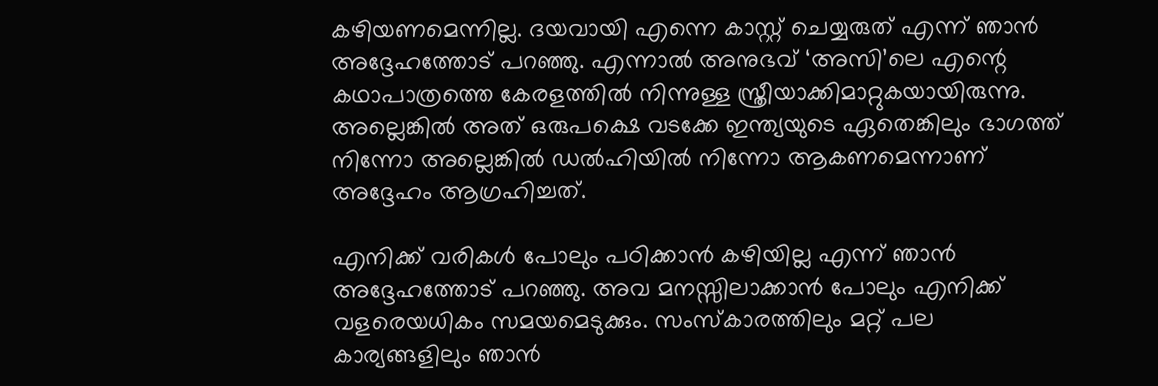കഴിയണമെന്നില്ല. ദയവായി എന്നെ കാസ്റ്റ് ചെയ്യരുത് എന്ന് ഞാൻ അദ്ദേഹത്തോട് പറഞ്ഞു. എന്നാൽ അനുഭവ് ‘അസി’ലെ എന്റെ കഥാപാത്രത്തെ കേരളത്തിൽ നിന്നുള്ള സ്ത്രീയാക്കിമാറ്റുകയായിരുന്നു. അല്ലെങ്കിൽ അത് ഒരുപക്ഷെ വടക്കേ ഇന്ത്യയുടെ ഏതെങ്കിലും ഭാഗത്ത് നിന്നോ അല്ലെങ്കിൽ ഡൽഹിയിൽ നിന്നോ ആകണമെന്നാണ് അദ്ദേഹം ആഗ്രഹിച്ചത്.

എനിക്ക് വരികൾ പോലും പഠിക്കാൻ കഴിയില്ല എന്ന് ഞാൻ അദ്ദേഹത്തോട് പറഞ്ഞു. അവ മനസ്സിലാക്കാൻ പോലും എനിക്ക് വളരെയധികം സമയമെടുക്കും. സംസ്കാരത്തിലും മറ്റ് പല കാര്യങ്ങളിലും ഞാൻ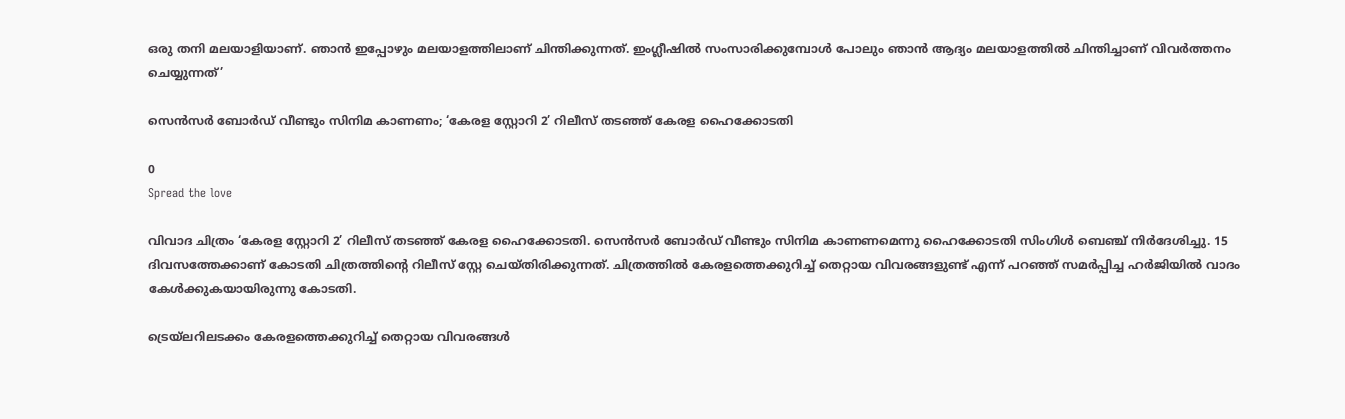ഒരു തനി മലയാളിയാണ്. ഞാൻ ഇപ്പോഴും മലയാളത്തിലാണ് ചിന്തിക്കുന്നത്. ഇംഗ്ലീഷിൽ സംസാരിക്കുമ്പോൾ പോലും ഞാൻ ആദ്യം മലയാളത്തിൽ ചിന്തിച്ചാണ് വിവർത്തനം ചെയ്യുന്നത്’

സെൻസർ ബോർഡ് വീണ്ടും സിനിമ കാണണം; ‘കേരള സ്റ്റോറി 2’ റിലീസ് തടഞ്ഞ് കേരള ഹൈക്കോടതി

0
Spread the love

വിവാദ ചിത്രം ‘കേരള സ്റ്റോറി 2’ റിലീസ് തടഞ്ഞ് കേരള ഹൈക്കോടതി. സെൻസർ ബോർഡ് വീണ്ടും സിനിമ കാണണമെന്നു ഹൈക്കോടതി സിംഗിൾ ബെഞ്ച് നിർദേശിച്ചു. 15 ദിവസത്തേക്കാണ് കോടതി ചിത്രത്തിന്റെ റിലീസ് സ്റ്റേ ചെയ്തിരിക്കുന്നത്. ചിത്രത്തിൽ കേരളത്തെക്കുറിച്ച് തെറ്റായ വിവരങ്ങളുണ്ട് എന്ന് പറഞ്ഞ് സമർപ്പിച്ച ഹർജിയിൽ വാദം കേൾക്കുകയായിരുന്നു കോടതി.

ട്രെയ്‌ലറിലടക്കം കേരളത്തെക്കുറിച്ച് തെറ്റായ വിവരങ്ങൾ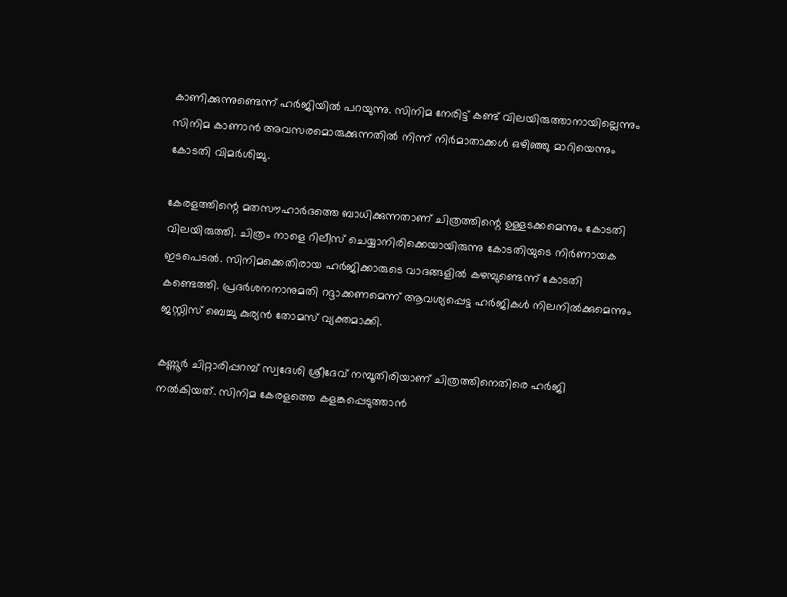കാണിക്കുന്നുണ്ടെന്ന് ഹർജിയിൽ പറയുന്നു. സിനിമ നേരിട്ട് കണ്ട് വിലയിരുത്താനായില്ലെന്നും സിനിമ കാണാൻ അവസരമൊരുക്കുന്നതിൽ നിന്ന് നിർമാതാക്കൾ ഒഴിഞ്ഞു മാറിയെന്നും കോടതി വിമർശിച്ചു.

കേരളത്തിന്റെ മതസൗഹാർദത്തെ ബാധിക്കുന്നതാണ് ചിത്രത്തിന്റെ ഉള്ളടക്കമെന്നും കോടതി വിലയിരുത്തി. ചിത്രം നാളെ റിലീസ് ചെയ്യാനിരിക്കെയായിരുന്നു കോടതിയുടെ നിർണായക ഇടപെടൽ. സിനിമക്കെതിരായ ഹർജിക്കാരുടെ വാദങ്ങളിൽ കഴമ്പുണ്ടെന്ന് കോടതി കണ്ടെത്തി. പ്രദര്‍ശനനാനുമതി റദ്ദാക്കണമെന്ന് ആവശ്യപ്പെട്ട ഹര്‍ജികള്‍ നിലനില്‍ക്കുമെന്നും ജസ്റ്റിസ് ബെച്ചു കുര്യൻ തോമസ് വ്യക്തമാക്കി.

കണ്ണൂര്‍ ചിറ്റാരിപ്പറമ്പ് സ്വദേശി ശ്രീദേവ് നമ്പൂതിരിയാണ് ചിത്രത്തിനെതിരെ ഹര്‍ജി നല്‍കിയത്. സിനിമ കേരളത്തെ കളങ്കപ്പെടുത്താൻ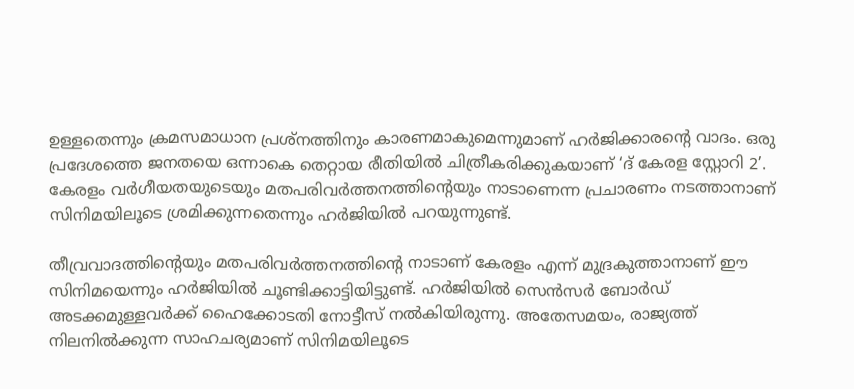ഉള്ളതെന്നും ക്രമസമാധാന പ്രശ്നത്തിനും കാരണമാകുമെന്നുമാണ് ഹർജിക്കാരന്‍റെ വാദം. ഒരു പ്രദേശത്തെ ജനതയെ ഒന്നാകെ തെറ്റായ രീതിയില്‍ ചിത്രീകരിക്കുകയാണ് ‘ദ് കേരള സ്റ്റോറി 2’. കേരളം വര്‍ഗീയതയുടെയും മതപരിവർത്തനത്തിന്‍റെയും നാടാണെന്ന പ്രചാരണം നടത്താനാണ് സിനിമയിലൂടെ ശ്രമിക്കുന്നതെന്നും ഹർജിയിൽ പറയുന്നുണ്ട്.

തീവ്രവാദത്തിന്റെയും മതപരിവർത്തനത്തിന്റെ നാടാണ് കേരളം എന്ന് മുദ്രകുത്താനാണ് ഈ സിനിമയെന്നും ഹർജിയിൽ ചൂണ്ടിക്കാട്ടിയിട്ടുണ്ട്. ഹർജിയിൽ സെൻസർ ബോർഡ് അടക്കമുള്ളവർക്ക് ഹൈക്കോടതി നോട്ടീസ് നൽകിയിരുന്നു. അതേസമയം, രാജ്യത്ത് നിലനില്‍ക്കുന്ന സാഹചര്യമാണ് സിനിമയിലൂടെ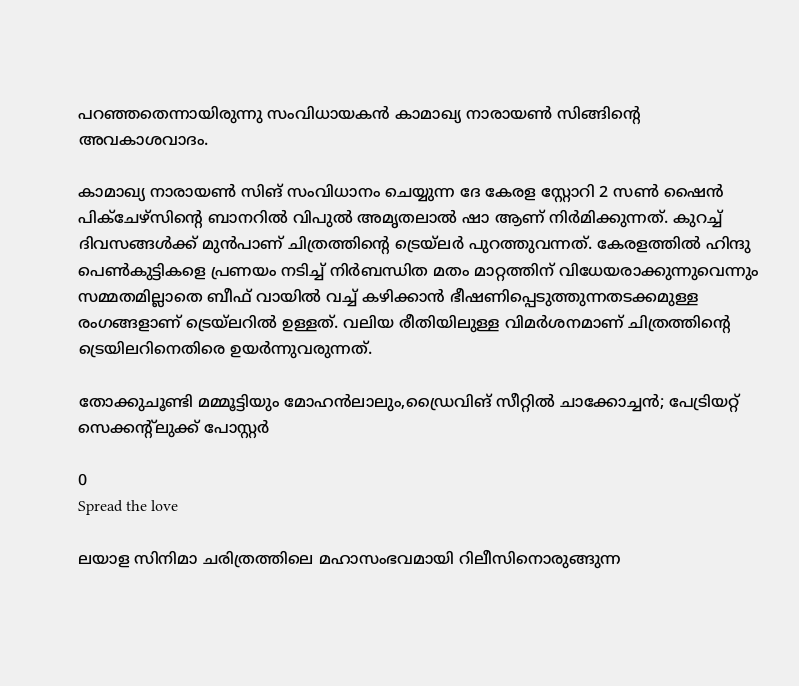പറഞ്ഞതെന്നായിരുന്നു സംവിധായകന്‍ കാമാഖ്യ നാരായൺ സിങ്ങിന്റെ അവകാശവാദം.

കാമാഖ്യ നാരായൺ സിങ് സംവിധാനം ചെയ്യുന്ന ദേ കേരള സ്റ്റോറി 2 സൺ ഷൈൻ പിക്ചേഴ്സിന്റെ ബാനറിൽ വിപുൽ അമൃതലാൽ ഷാ ആണ് നിർമിക്കുന്നത്. കുറച്ച് ദിവസങ്ങൾക്ക് മുൻപാണ് ചിത്രത്തിന്റെ ട്രെയ്‌ലർ പുറത്തുവന്നത്. കേരളത്തിൽ ഹിന്ദു പെൺകുട്ടികളെ പ്രണയം നടിച്ച് നിർബന്ധിത മതം മാറ്റത്തിന് വിധേയരാക്കുന്നുവെന്നും സമ്മതമില്ലാതെ ബീഫ് വായിൽ വച്ച് കഴിക്കാൻ ഭീഷണിപ്പെടുത്തുന്നതടക്കമുള്ള രംഗങ്ങളാണ് ട്രെയ്‌ലറിൽ ഉള്ളത്. വലിയ രീതിയിലുള്ള വിമർശനമാണ് ചിത്രത്തിന്റെ ട്രെയിലറിനെതിരെ ഉയർന്നുവരുന്നത്.

തോക്കുചൂണ്ടി മമ്മൂട്ടിയും മോഹൻലാലും,ഡ്രൈവിങ് സീറ്റിൽ ചാക്കോച്ചൻ; പേട്രിയറ്റ് സെക്കൻ്റ്ലുക്ക് പോസ്റ്റർ

0
Spread the love

ലയാള സിനിമാ ചരിത്രത്തിലെ മഹാസംഭവമായി റിലീസിനൊരുങ്ങുന്ന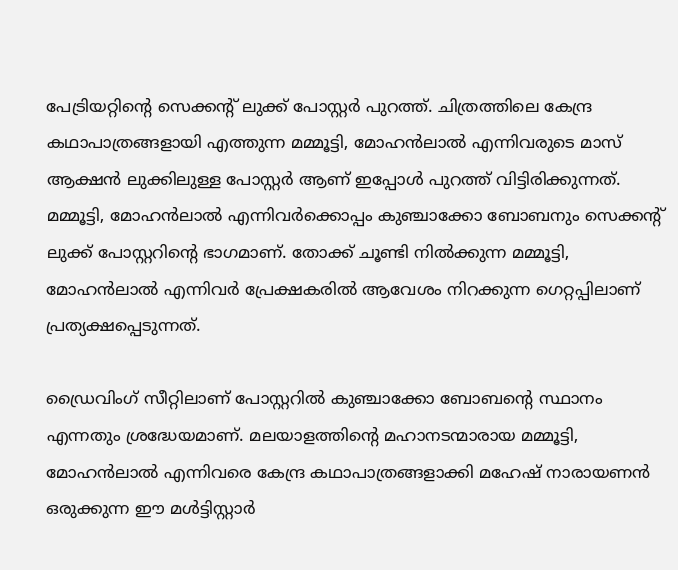പേട്രിയറ്റിൻ്റെ സെക്കൻ്റ് ലുക്ക് പോസ്റ്റർ പുറത്ത്. ചിത്രത്തിലെ കേന്ദ്ര കഥാപാത്രങ്ങളായി എത്തുന്ന മമ്മൂട്ടി, മോഹൻലാൽ എന്നിവരുടെ മാസ് ആക്ഷൻ ലുക്കിലുള്ള പോസ്റ്റർ ആണ് ഇപ്പോൾ പുറത്ത് വിട്ടിരിക്കുന്നത്. മമ്മൂട്ടി, മോഹൻലാൽ എന്നിവർക്കൊപ്പം കുഞ്ചാക്കോ ബോബനും സെക്കൻ്റ് ലുക്ക് പോസ്റ്ററിൻ്റെ ഭാഗമാണ്. തോക്ക് ചൂണ്ടി നിൽക്കുന്ന മമ്മൂട്ടി, മോഹൻലാൽ എന്നിവർ പ്രേക്ഷകരിൽ ആവേശം നിറക്കുന്ന ഗെറ്റപ്പിലാണ് പ്രത്യക്ഷപ്പെടുന്നത്.

ഡ്രൈവിംഗ് സീറ്റിലാണ് പോസ്റ്ററിൽ കുഞ്ചാക്കോ ബോബൻ്റെ സ്ഥാനം എന്നതും ശ്രദ്ധേയമാണ്. മലയാളത്തിന്റെ മഹാനടന്മാരായ മമ്മൂട്ടി, മോഹൻലാൽ എന്നിവരെ കേന്ദ്ര കഥാപാത്രങ്ങളാക്കി മഹേഷ് നാരായണൻ ഒരുക്കുന്ന ഈ മൾട്ടിസ്റ്റാർ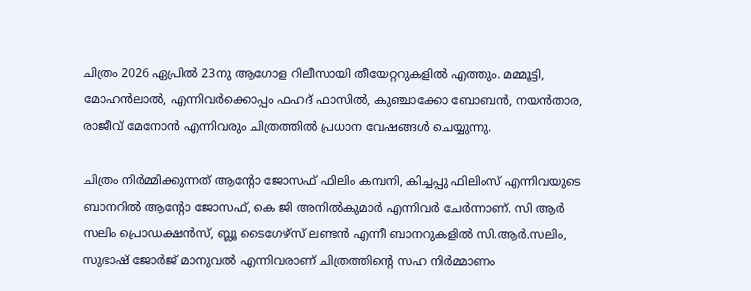ചിത്രം 2026 ഏപ്രിൽ 23നു ആഗോള റിലീസായി തീയേറ്ററുകളിൽ എത്തും. മമ്മൂട്ടി, മോഹൻലാൽ, എന്നിവർക്കൊപ്പം ഫഹദ് ഫാസിൽ, കുഞ്ചാക്കോ ബോബൻ, നയൻ‌താര, രാജീവ് മേനോൻ എന്നിവരും ചിത്രത്തിൽ പ്രധാന വേഷങ്ങൾ ചെയ്യുന്നു.

ചിത്രം നിർമ്മിക്കുന്നത് ആന്റോ ജോസഫ് ഫിലിം കമ്പനി, കിച്ചപ്പു ഫിലിംസ് എന്നിവയുടെ ബാനറിൽ ആന്റോ ജോസഫ്, കെ ജി അനിൽകുമാർ എന്നിവർ ചേർന്നാണ്. സി ആർ സലിം പ്രൊഡക്ഷൻസ്, ബ്ലൂ ടൈഗേഴ്സ് ലണ്ടൻ എന്നീ ബാനറുകളിൽ സി.ആര്‍.സലിം, സുഭാഷ് ജോര്‍ജ് മാനുവല്‍ എന്നിവരാണ് ചിത്രത്തിൻ്റെ സഹ നിർമ്മാണം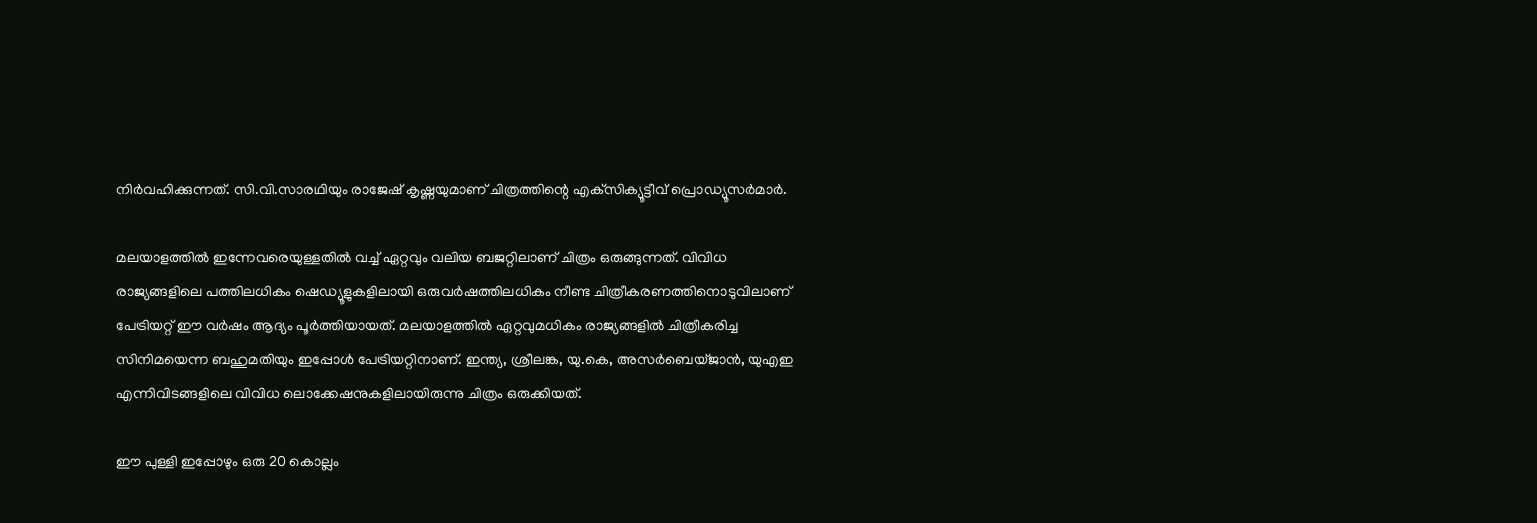നിർവഹിക്കുന്നത്. സി.വി.സാരഥിയും രാജേഷ് കൃഷ്ണയുമാണ് ചിത്രത്തിന്റെ എക്‌സിക്യൂട്ടീവ് പ്രൊഡ്യൂസര്‍മാര്‍.

മലയാളത്തിൽ ഇന്നേവരെയുള്ളതിൽ വച്ച് ഏറ്റവും വലിയ ബജറ്റിലാണ് ചിത്രം ഒരുങ്ങുന്നത്. വിവിധ രാജ്യങ്ങളിലെ പത്തിലധികം ഷെഡ്യൂളുകളിലായി ഒരുവർഷത്തിലധികം നീണ്ട ചിത്രീകരണത്തിനൊടുവിലാണ് പേട്രിയറ്റ് ഈ വർഷം ആദ്യം പൂർത്തിയായത്. മലയാളത്തിൽ ഏറ്റവുമധികം രാജ്യങ്ങളിൽ ചിത്രീകരിച്ച സിനിമയെന്ന ബഹുമതിയും ഇപ്പോൾ പേട്രിയറ്റിനാണ്. ഇന്ത്യ, ശ്രീലങ്ക, യു.കെ, അസർബെയ്ജാൻ, യുഎഇ എന്നിവിടങ്ങളിലെ വിവിധ ലൊക്കേഷനുകളിലായിരുന്നു ചിത്രം ഒരുക്കിയത്.

ഈ പുള്ളി ഇപ്പോഴും ഒരു 20 കൊല്ലം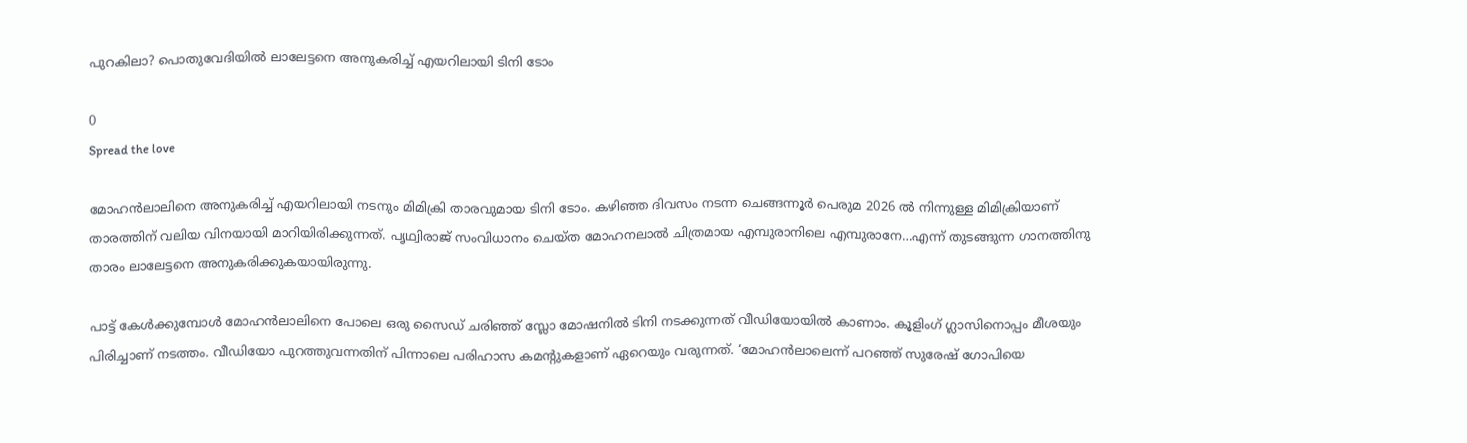പുറകിലാ? പൊതുവേദിയിൽ ലാലേട്ടനെ അനുകരിച്ച് എയറിലായി ടിനി ടോം

0
Spread the love

മോഹൻലാലിനെ അനുകരിച്ച് എയറിലായി നടനും മിമിക്രി താരവുമായ ടിനി ടോം. കഴിഞ്ഞ ദിവസം നടന്ന ചെങ്ങന്നൂര്‍ പെരുമ 2026 ല്‍ നിന്നുള്ള മിമിക്രിയാണ് താരത്തിന് വലിയ വിനയായി മാറിയിരിക്കുന്നത്. പൃഥ്വിരാജ് സംവിധാനം ചെയ്ത മോഹനലാൽ ചിത്രമായ എമ്പുരാനിലെ എമ്പുരാനേ…എന്ന് തുടങ്ങുന്ന ഗാനത്തിനു താരം ലാലേട്ടനെ അനുകരിക്കുകയായിരുന്നു.

പാട്ട് കേൾക്കുമ്പോൾ മോഹൻലാലിനെ പോലെ ഒരു സൈഡ് ചരിഞ്ഞ് സ്ലോ മോഷനിൽ ടിനി നടക്കുന്നത് വീഡിയോയിൽ കാണാം. കൂളിംഗ് ഗ്ലാസിനൊപ്പം മീശയും പിരിച്ചാണ് നടത്തം. വീഡിയോ പുറത്തുവന്നതിന് പിന്നാലെ പരിഹാസ കമന്റുകളാണ് ഏറെയും വരുന്നത്. ‘മോഹൻലാലെന്ന് പറഞ്ഞ് സുരേഷ് ഗോപിയെ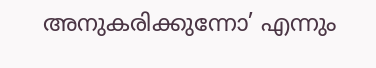അനുകരിക്കുന്നോ’ എന്നും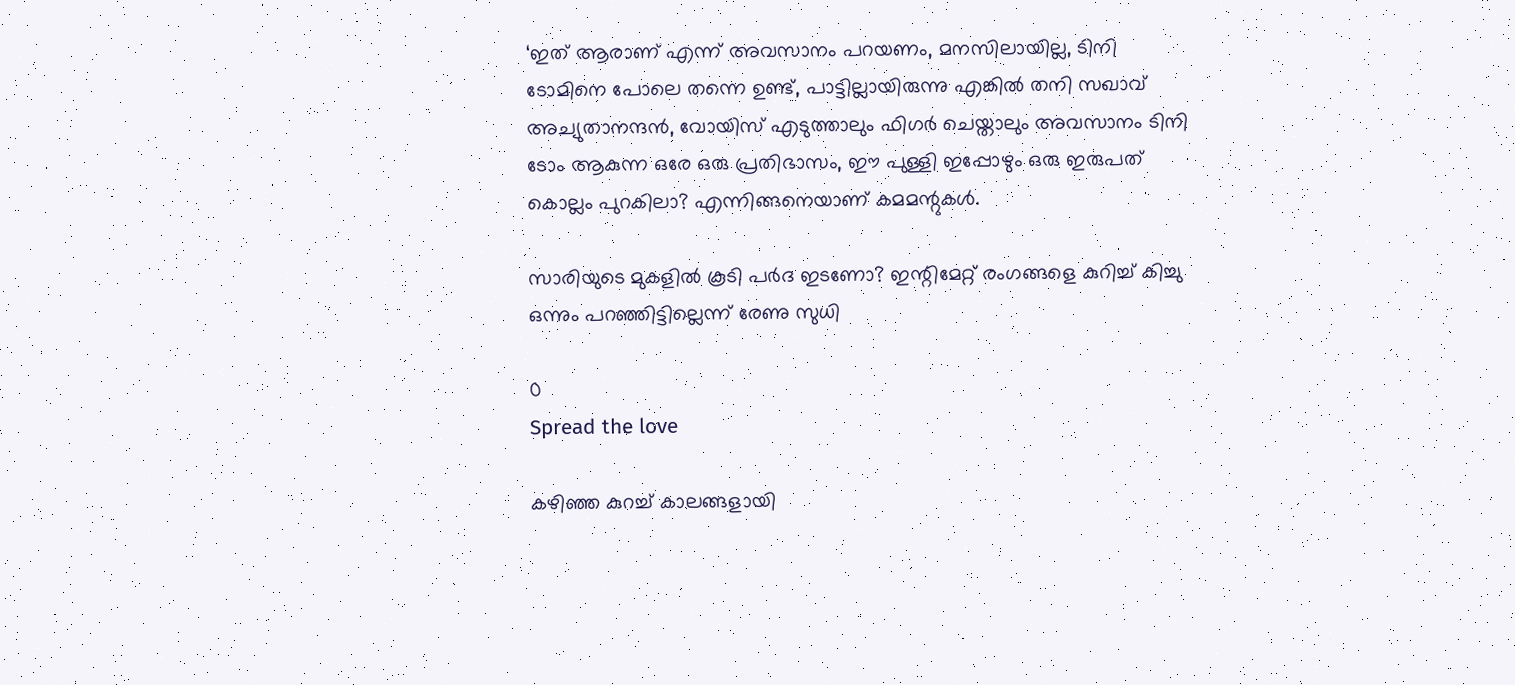‘ഇത് ആരാണ് എന്ന് അവസാനം പറയണം, മനസിലായില്ല, ടിനി ടോമിനെ പോലെ തന്നെ ഉണ്ട്, പാട്ടില്ലായിരുന്നു എങ്കില്‍ തനി സഖാവ് അച്യുതാനന്ദന്‍, വോയിസ് എടുത്താലും ഫിഗര്‍ ചെയ്താലും അവസാനം ടിനി ടോം ആകുന്ന ഒരേ ഒരു പ്രതിഭാസം, ഈ പുള്ളി ഇപ്പോഴും ഒരു ഇരുപത് കൊല്ലം പുറകിലാ? എന്നിങ്ങനെയാണ് കമമന്റുകള്‍.

സാരിയുടെ മുകളിൽ കൂടി പർദ ഇടണോ? ഇന്റിമേറ്റ് രംഗങ്ങളെ കുറിച്ച് കിച്ചു ഒന്നും പറഞ്ഞിട്ടില്ലെന്ന് രേണു സുധി

0
Spread the love

കഴിഞ്ഞ കുറച്ച് കാലങ്ങളായി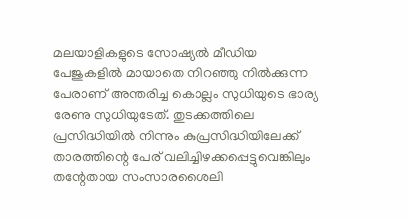മലയാളികളുടെ സോഷ്യൽ മീഡിയ പേജുകളിൽ മായാതെ നിറഞ്ഞു നിൽക്കുന്ന പേരാണ് അന്തരിച്ച കൊല്ലം സുധിയുടെ ഭാര്യ രേണു സുധിയുടേത്. തുടക്കത്തിലെ പ്രസിദ്ധിയിൽ നിന്നും കുപ്രസിദ്ധിയിലേക്ക് താരത്തിന്റെ പേര് വലിച്ചിഴക്കപ്പെട്ടുവെങ്കിലും തന്റേതായ സംസാരശൈലി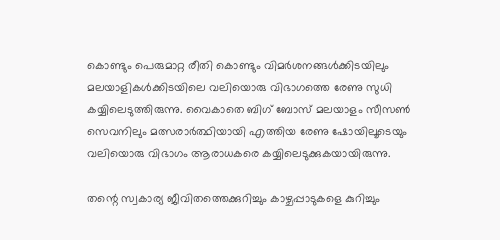കൊണ്ടും പെരുമാറ്റ രീതി കൊണ്ടും വിമർശനങ്ങൾക്കിടയിലും മലയാളികൾക്കിടയിലെ വലിയൊരു വിഭാഗത്തെ രേണു സുധി കയ്യിലെടുത്തിരുന്നു. വൈകാതെ ബിഗ് ബോസ് മലയാളം സീസൺ സെവനിലും മത്സരാർത്ഥിയായി എത്തിയ രേണു ഷോയിലൂടെയും വലിയൊരു വിഭാഗം ആരാധകരെ കയ്യിലെടുക്കുകയായിരുന്നു.

തന്റെ സ്വകാര്യ ജീവിതത്തെക്കുറിച്ചും കാഴ്ചപ്പാടുകളെ കുറിച്ചും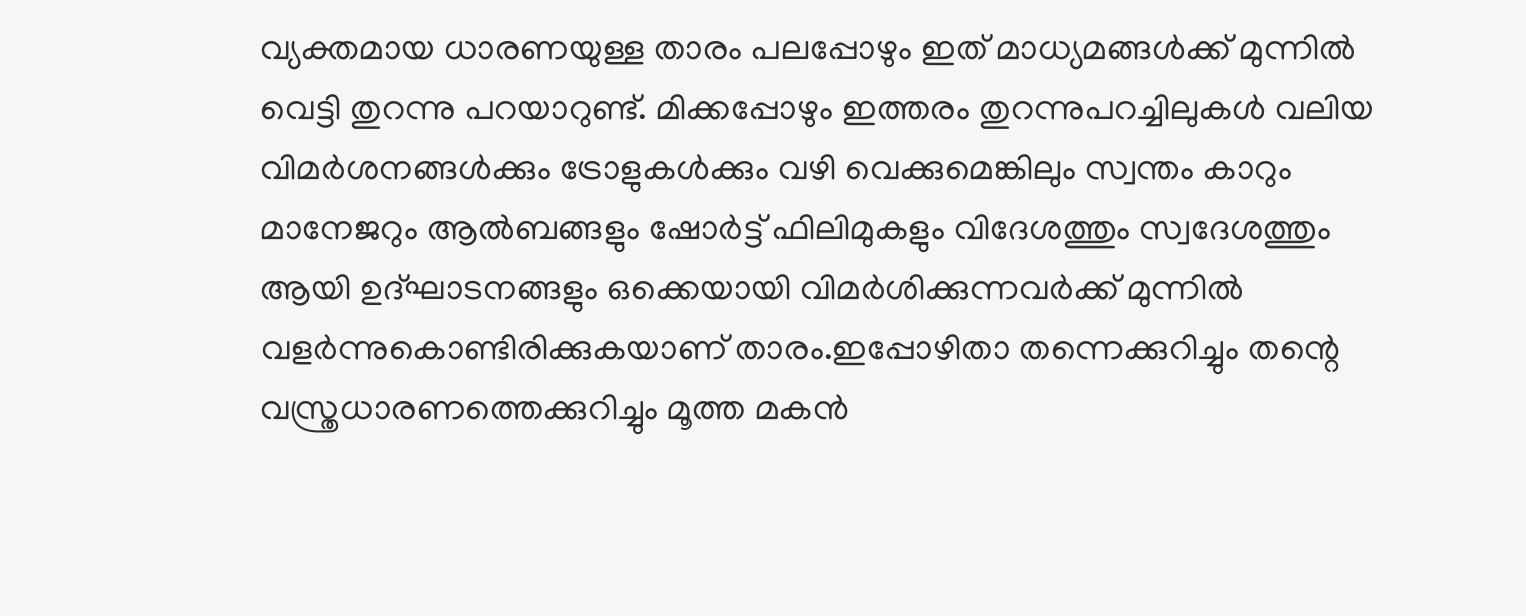വ്യക്തമായ ധാരണയുള്ള താരം പലപ്പോഴും ഇത് മാധ്യമങ്ങൾക്ക് മുന്നിൽ വെട്ടി തുറന്നു പറയാറുണ്ട്. മിക്കപ്പോഴും ഇത്തരം തുറന്നുപറച്ചിലുകൾ വലിയ വിമർശനങ്ങൾക്കും ട്രോളുകൾക്കും വഴി വെക്കുമെങ്കിലും സ്വന്തം കാറും മാനേജറും ആൽബങ്ങളും ഷോർട്ട് ഫിലിമുകളും വിദേശത്തും സ്വദേശത്തും ആയി ഉദ്ഘാടനങ്ങളും ഒക്കെയായി വിമർശിക്കുന്നവർക്ക് മുന്നിൽ വളർന്നുകൊണ്ടിരിക്കുകയാണ് താരം.ഇപ്പോഴിതാ തന്നെക്കുറിച്ചും തന്റെ വസ്ത്രധാരണത്തെക്കുറിച്ചും മൂത്ത മകൻ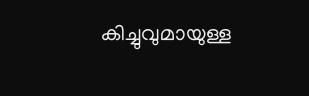കിച്ചുവുമായുള്ള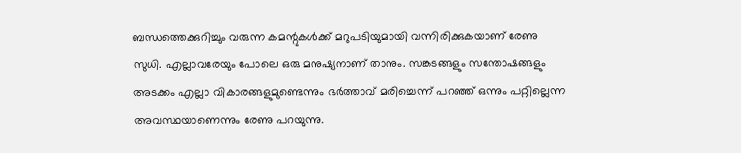ബന്ധത്തെക്കുറിച്ചും വരുന്ന കമന്റുകൾക്ക് മറുപടിയുമായി വന്നിരിക്കുകയാണ് രേണു സുധി. എല്ലാവരേയും പോലെ ഒരു മനുഷ്യനാണ് താനും. സങ്കടങ്ങളും സന്തോഷങ്ങളും അടക്കം എല്ലാ വികാരങ്ങളുമുണ്ടെന്നും ഭർത്താവ് മരിച്ചെന്ന് പറഞ്ഞ് ഒന്നും പറ്റില്ലെന്ന അവസ്ഥയാണെന്നും രേണു പറയുന്നു.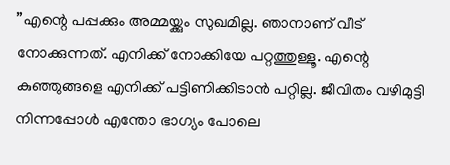”എന്റെ പപ്പക്കും അമ്മയ്ക്കും സുഖമില്ല. ഞാനാണ് വീട് നോക്കുന്നത്. എനിക്ക് നോക്കിയേ പറ്റത്തുള്ളൂ. എന്റെ കുഞ്ഞുങ്ങളെ എനിക്ക് പട്ടിണിക്കിടാൻ പറ്റില്ല. ജീവിതം വഴിമുട്ടി നിന്നപ്പോൾ എന്തോ ഭാഗ്യം പോലെ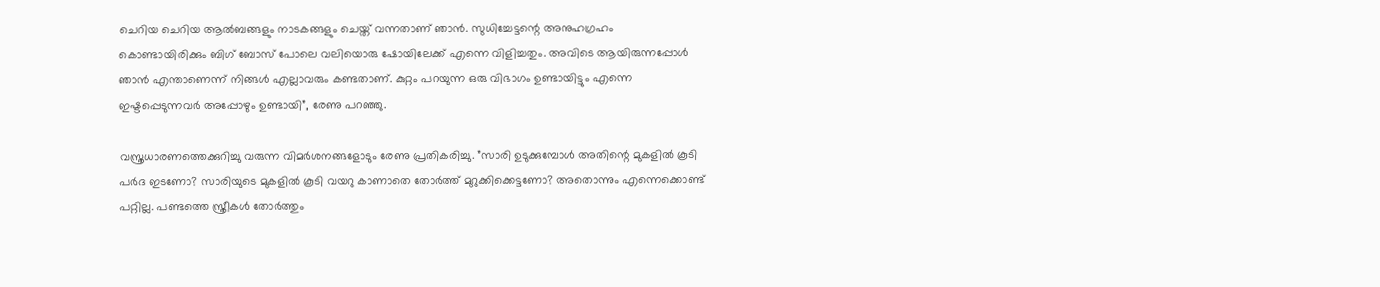ചെറിയ ചെറിയ ആൽബങ്ങളും നാടകങ്ങളും ചെയ്ത് വന്നതാണ് ഞാൻ. സുധിച്ചേട്ടന്റെ അനുഹഗ്രഹം കൊണ്ടായിരിക്കും ബിഗ് ബോസ് പോലെ വലിയൊരു ഷോയിലേക്ക് എന്നെ വിളിച്ചതും. അവിടെ ആയിരുന്നപ്പോൾ ഞാൻ എന്താണെന്ന് നിങ്ങൾ എല്ലാവരും കണ്ടതാണ്. കുറ്റം പറയുന്ന ഒരു വിഭാഗം ഉണ്ടായിട്ടും എന്നെ ഇഷ്ടപ്പെടുന്നവർ അപ്പോഴും ഉണ്ടായി”, രേണു പറഞ്ഞു.

വസ്ത്രധാരണത്തെക്കുറിച്ചു വരുന്ന വിമർശനങ്ങളോടും രേണു പ്രതികരിച്ചു. ”സാരി ഉടുക്കുമ്പോൾ അതിന്റെ മുകളിൽ കൂടി പർദ ഇടണോ? സാരിയുടെ മുകളിൽ കൂടി വയറു കാണാതെ തോർത്ത് മുറുക്കിക്കെട്ടണോ? അതൊന്നും എന്നെക്കൊണ്ട് പറ്റില്ല. പണ്ടത്തെ സ്ത്രീകൾ തോർത്തും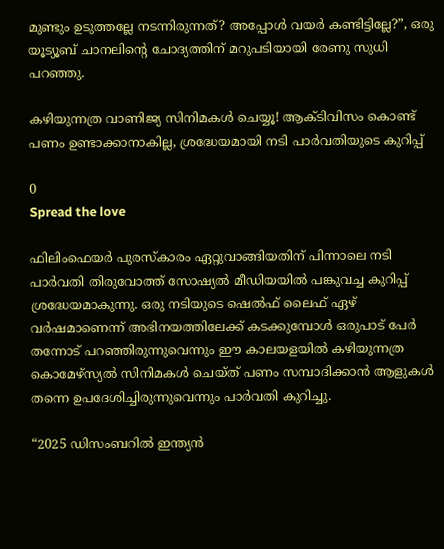മുണ്ടും ഉടുത്തല്ലേ നടന്നിരുന്നത്? അപ്പോൾ വയർ കണ്ടിട്ടില്ലേ?”, ഒരു യൂട്യൂബ് ചാനലിന്റെ ചോദ്യത്തിന് മറുപടിയായി രേണു സുധി പറഞ്ഞു.

കഴിയുന്നത്ര വാണിജ്യ സിനിമകൾ ചെയ്യൂ! ആക്‌ടിവിസം കൊണ്ട് പണം ഉണ്ടാക്കാനാകില്ല, ശ്രദ്ധേയമായി നടി പാർവതിയുടെ കുറിപ്പ്

0
Spread the love

ഫിലിംഫെയർ പുരസ്കാരം ഏറ്റുവാങ്ങിയതിന് പിന്നാലെ നടി പാർവതി തിരുവോത്ത് സോഷ്യൽ മീഡിയയിൽ പങ്കുവച്ച കുറിപ്പ് ശ്രദ്ധേയമാകുന്നു. ഒരു നടിയുടെ ഷെൽഫ് ലൈഫ് ഏഴ് വർഷമാണെന്ന് അഭിനയത്തിലേക്ക് കടക്കുമ്പോൾ ഒരുപാട് പേർ തന്നോട് പറഞ്ഞിരുന്നുവെന്നും ഈ കാലയളയിൽ കഴിയുന്നത്ര കൊമേഴ്സ്യൽ സിനിമകൾ ചെയ്ത് പണം സമ്പാദിക്കാൻ ആളുകൾ തന്നെ ഉപദേശിച്ചിരുന്നുവെന്നും പാർവതി കുറിച്ചു.

“2025 ഡിസംബറിൽ ഇന്ത്യൻ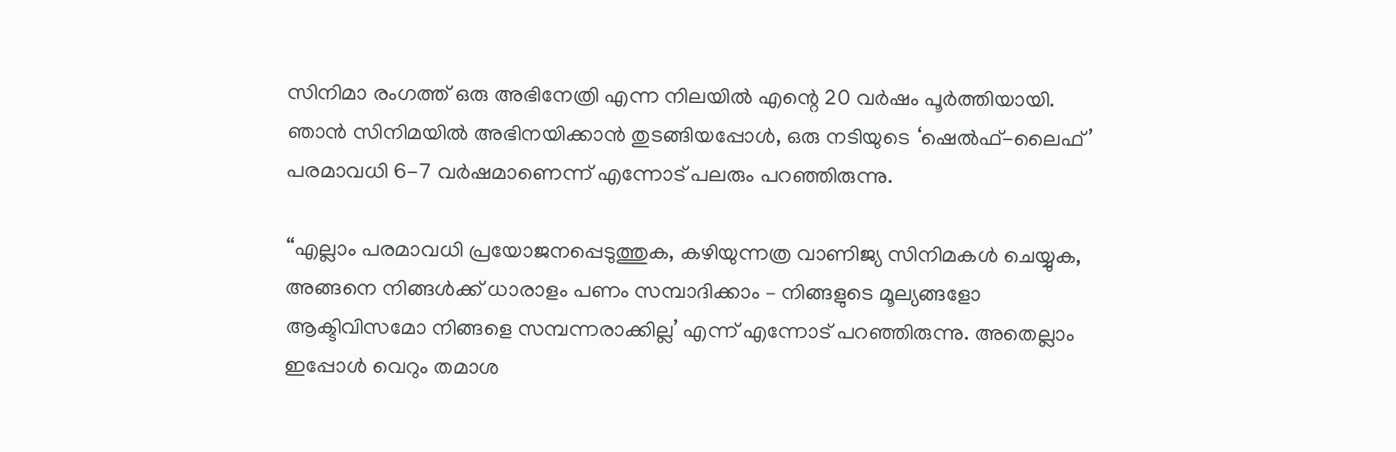സിനിമാ രംഗത്ത് ഒരു അഭിനേത്രി എന്ന നിലയിൽ എന്റെ 20 വർഷം പൂർത്തിയായി. ഞാൻ സിനിമയിൽ അഭിനയിക്കാൻ തുടങ്ങിയപ്പോൾ, ഒരു നടിയുടെ ‘ഷെൽഫ്-ലൈഫ്’ പരമാവധി 6-7 വർഷമാണെന്ന് എന്നോട് പലരും പറഞ്ഞിരുന്നു.

“എല്ലാം പരമാവധി പ്രയോജനപ്പെടുത്തുക, കഴിയുന്നത്ര വാണിജ്യ സിനിമകൾ ചെയ്യുക, അങ്ങനെ നിങ്ങൾക്ക് ധാരാളം പണം സമ്പാദിക്കാം – നിങ്ങളുടെ മൂല്യങ്ങളോ ആക്ടിവിസമോ നിങ്ങളെ സമ്പന്നരാക്കില്ല’ എന്ന് എന്നോട് പറഞ്ഞിരുന്നു. അതെല്ലാം ഇപ്പോൾ വെറും തമാശ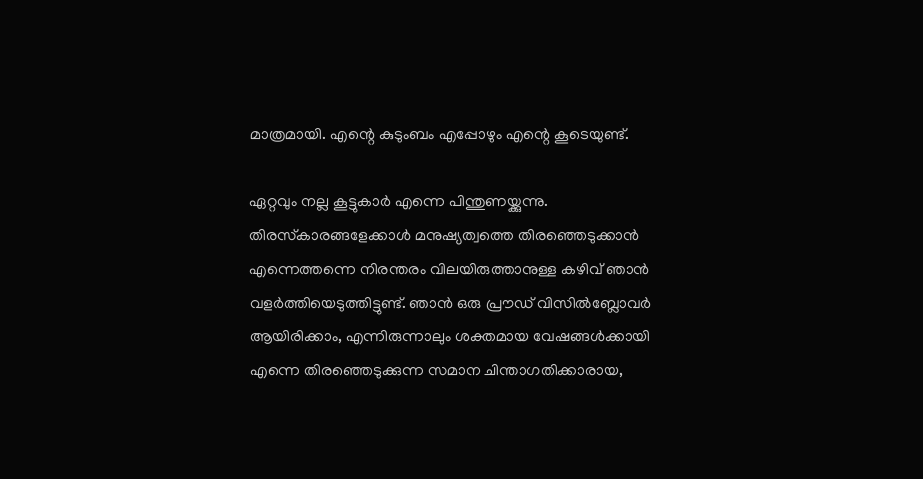മാത്രമായി. എന്റെ കുടുംബം എപ്പോഴും എന്റെ കൂടെയുണ്ട്.

ഏറ്റവും നല്ല കൂട്ടുകാർ എന്നെ പിന്തുണയ്ക്കുന്നു. തിരസ്‌കാരങ്ങളേക്കാൾ മനുഷ്യത്വത്തെ തിരഞ്ഞെടുക്കാൻ എന്നെത്തന്നെ നിരന്തരം വിലയിരുത്താനുള്ള കഴിവ് ഞാൻ വളർത്തിയെടുത്തിട്ടുണ്ട്. ഞാൻ ഒരു പ്രൗഡ് വിസിൽബ്ലോവർ ആയിരിക്കാം, എന്നിരുന്നാലും ശക്തമായ വേഷങ്ങൾക്കായി എന്നെ തിരഞ്ഞെടുക്കുന്ന സമാന ചിന്താഗതിക്കാരായ,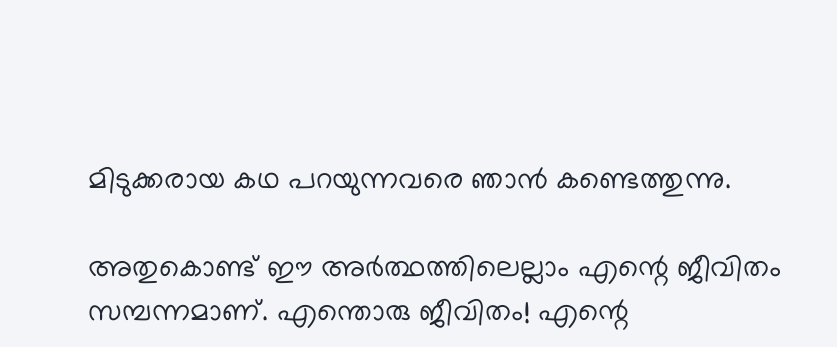മിടുക്കരായ കഥ പറയുന്നവരെ ഞാൻ കണ്ടെത്തുന്നു.

അതുകൊണ്ട് ഈ അർത്ഥത്തിലെല്ലാം എന്റെ ജീവിതം സമ്പന്നമാണ്. എന്തൊരു ജീവിതം! എന്റെ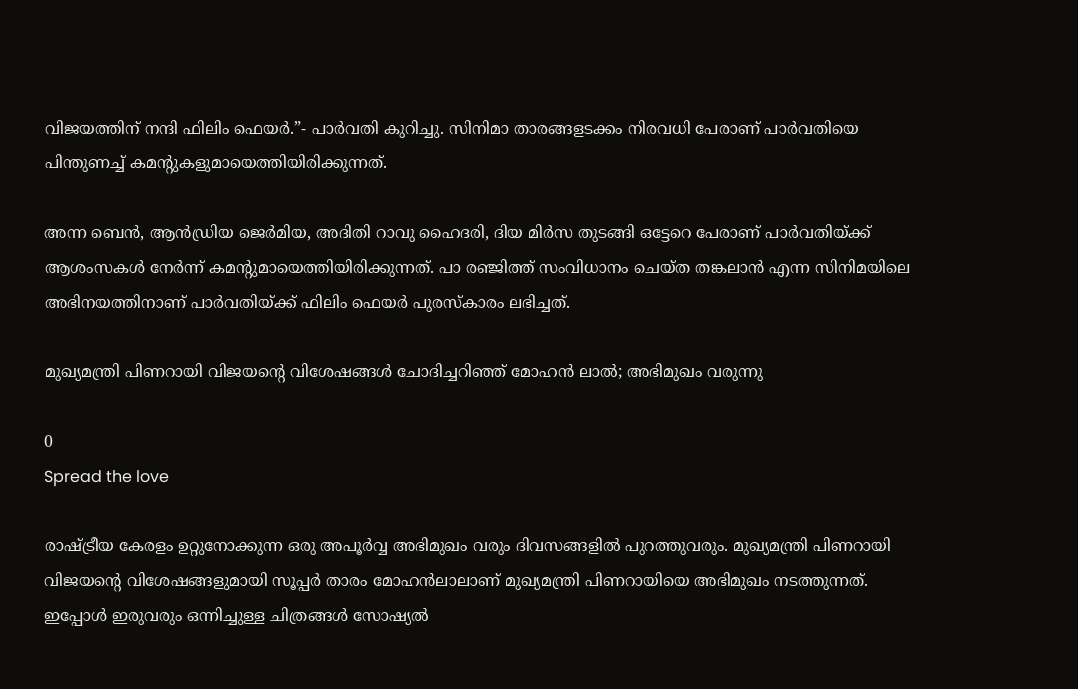വിജയത്തിന് നന്ദി ഫിലിം ഫെയർ.”- പാർവതി കുറിച്ചു. സിനിമാ താരങ്ങളടക്കം നിരവധി പേരാണ് പാർവതിയെ പിന്തുണച്ച് കമന്റുകളുമായെത്തിയിരിക്കുന്നത്.

അന്ന ബെൻ, ആൻഡ്രിയ ജെർമിയ, അദിതി റാവു ഹൈദരി, ദിയ മിർസ തുടങ്ങി ഒട്ടേറെ പേരാണ് പാർവതിയ്ക്ക് ആശംസകൾ നേർന്ന് കമന്റുമായെത്തിയിരിക്കുന്നത്. പാ രഞ്ജിത്ത് സംവിധാനം ചെയ്ത തങ്കലാൻ എന്ന സിനിമയിലെ അഭിനയത്തിനാണ് പാർവതിയ്ക്ക് ഫിലിം ഫെയർ പുരസ്കാരം ലഭിച്ചത്.

മുഖ്യമന്ത്രി പിണറായി വിജയൻ്റെ വിശേഷങ്ങൾ ചോദിച്ചറിഞ്ഞ് മോഹൻ ലാൽ; അഭിമുഖം വരുന്നു

0
Spread the love

രാഷ്ട്രീയ കേരളം ഉറ്റുനോക്കുന്ന ഒരു അപൂർവ്വ അഭിമുഖം വരും ദിവസങ്ങളിൽ പുറത്തുവരും. മുഖ്യമന്ത്രി പിണറായി വിജയൻ്റെ വിശേഷങ്ങളുമായി സൂപ്പർ താരം മോഹൻലാലാണ് മുഖ്യമന്ത്രി പിണറായിയെ അഭിമുഖം നടത്തുന്നത്. ഇപ്പോൾ ഇരുവരും ഒന്നിച്ചുള്ള ചിത്രങ്ങൾ സോഷ്യൽ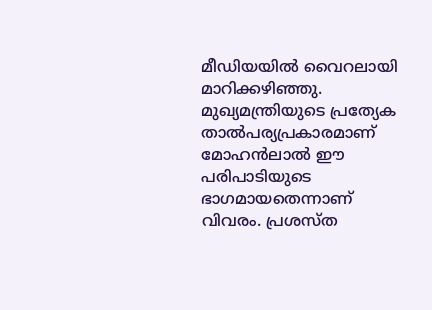മീഡിയയിൽ വൈറലായി മാറിക്കഴിഞ്ഞു. മുഖ്യമന്ത്രിയുടെ പ്രത്യേക താൽപര്യപ്രകാരമാണ് മോഹൻലാൽ ഈ പരിപാടിയുടെ ഭാഗമായതെന്നാണ് വിവരം. പ്രശസ്ത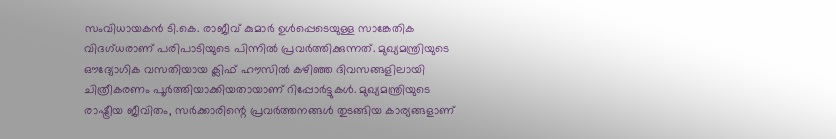സംവിധായകൻ ടി.കെ. രാജീവ് കുമാർ ഉൾപ്പെടെയുള്ള സാങ്കേതിക വിദഗ്ധരാണ് പരിപാടിയുടെ പിന്നിൽ പ്രവർത്തിക്കുന്നത്. മുഖ്യമന്ത്രിയുടെ ഔദ്യോഗിക വസതിയായ ക്ലിഫ് ഹൗസിൽ കഴിഞ്ഞ ദിവസങ്ങളിലായി ചിത്രീകരണം പൂർത്തിയാക്കിയതായാണ് റിപ്പോർട്ടുകൾ. മുഖ്യമന്ത്രിയുടെ രാഷ്ട്രീയ ജീവിതം, സർക്കാരിന്റെ പ്രവർത്തനങ്ങൾ തുടങ്ങിയ കാര്യങ്ങളാണ്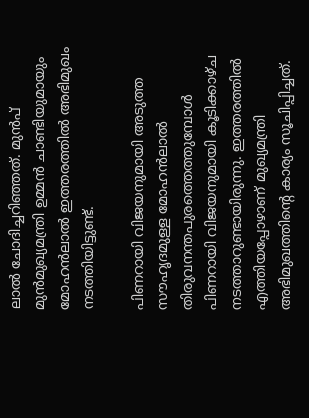ലാൽ ചോദിച്ചറിഞ്ഞത്. മുൻപ് മുൻമുഖ്യമന്ത്രി ഉമ്മൻ ചാണ്ടിയുമായും മോഹൻലാൽ ഇത്തരത്തിൽ അഭിമുഖം നടത്തിയിട്ടുണ്ട്.

പിണറായി വിജയനുമായി അടുത്ത സൗഹൃദമുള്ള മോഹൻലാൽ തിരുവനന്തപുരത്തെത്തുമ്പോൾ പിണറായി വിജയനുമായി കൂടിക്കാഴ്ച നടത്താറുണ്ടായിരുന്നു. ഇത്തരത്തിൽ എത്തിയപ്പോഴാണ് മുഖ്യമന്ത്രി അഭിമുഖത്തിൻ്റെ കാര്യം സൂചിപ്പിച്ചത്.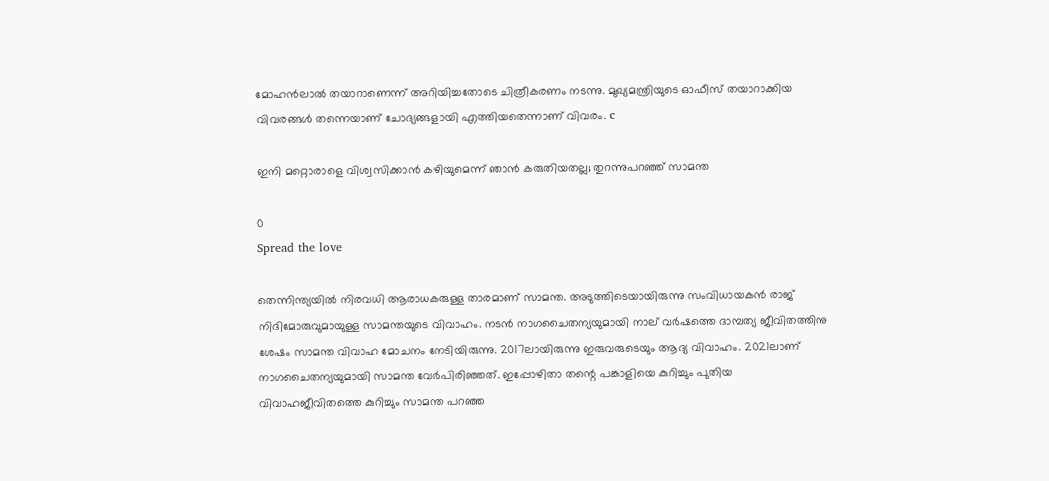മോഹൻലാൽ തയാറാണെന്ന് അറിയിച്ചതോടെ ചിത്രീകരണം നടന്നു. മുഖ്യമന്ത്രിയുടെ ഓഫീസ് തയാറാക്കിയ വിവരങ്ങൾ തന്നെയാണ് ചോദ്യങ്ങളായി എത്തിയതെന്നാണ് വിവരം. c

ഇനി മറ്റൊരാളെ വിശ്വസിക്കാൻ കഴിയുമെന്ന് ഞാൻ കരുതിയതല്ല; തുറന്നുപറഞ്ഞ് സാമന്ത

0
Spread the love

തെന്നിന്ത്യയിൽ നിരവധി ആരാധകരുള്ള താരമാണ് സാമന്ത. അടുത്തിടെയായിരുന്നു സംവിധായകൻ രാജ് നിദിമോരുവുമായുള്ള സാമന്തയുടെ വിവാഹം. നടൻ നാഗചൈതന്യയുമായി നാല് വര്‍ഷത്തെ ദാമ്പത്യ ജീവിതത്തിനു ശേഷം സാമന്ത വിവാഹ മോചനം നേടിയിരുന്നു. 2017ലായിരുന്നു ഇരുവരുടെയും ആദ്യ വിവാഹം. 2021ലാണ് നാഗചൈതന്യയുമായി സാമന്ത വേര്‍പിരിഞ്ഞത്. ഇപ്പോഴിതാ തന്റെ പങ്കാളിയെ കുറിച്ചും പുതിയ വിവാഹജീവിതത്തെ കുറിച്ചും സാമന്ത പറഞ്ഞ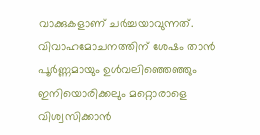വാക്കുകളാണ് ചർച്ചയാവുന്നത്. വിവാഹമോചനത്തിന് ശേഷം താൻ പൂർണ്ണമായും ഉൾവലിഞ്ഞെഞ്ഞും ഇനിയൊരിക്കലും മറ്റൊരാളെ വിശ്വസിക്കാൻ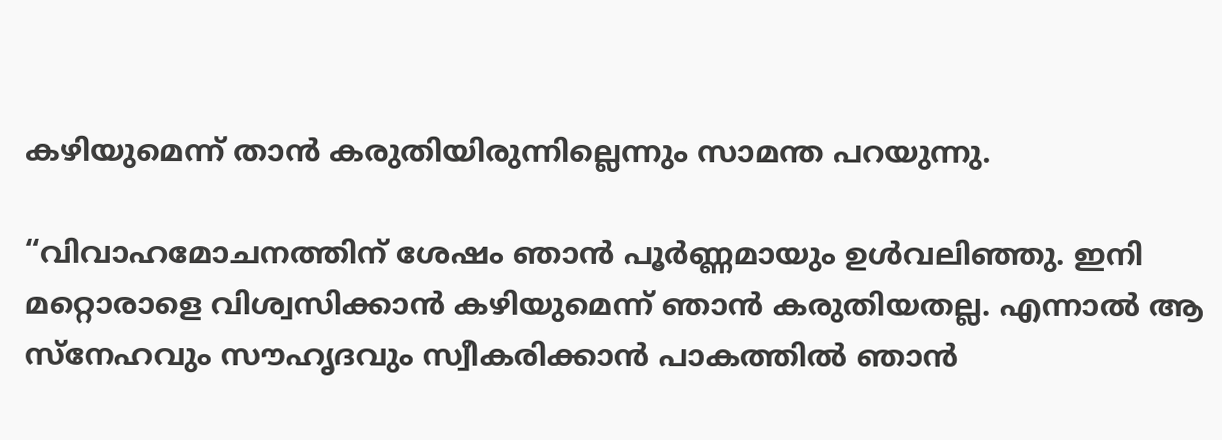കഴിയുമെന്ന് താൻ കരുതിയിരുന്നില്ലെന്നും സാമന്ത പറയുന്നു.

“വിവാഹമോചനത്തിന് ശേഷം ഞാൻ പൂർണ്ണമായും ഉൾവലിഞ്ഞു. ഇനി മറ്റൊരാളെ വിശ്വസിക്കാൻ കഴിയുമെന്ന് ഞാൻ കരുതിയതല്ല. എന്നാൽ ആ സ്നേഹവും സൗഹൃദവും സ്വീകരിക്കാൻ പാകത്തിൽ ഞാൻ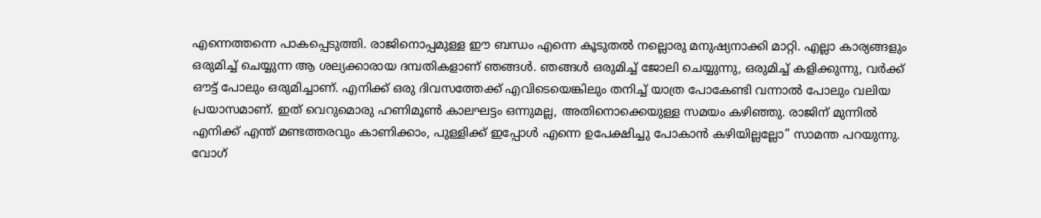എന്നെത്തന്നെ പാകപ്പെടുത്തി. രാജിനൊപ്പമുള്ള ഈ ബന്ധം എന്നെ കൂടുതൽ നല്ലൊരു മനുഷ്യനാക്കി മാറ്റി. എല്ലാ കാര്യങ്ങളും ഒരുമിച്ച് ചെയ്യുന്ന ആ ശല്യക്കാരായ ദമ്പതികളാണ് ഞങ്ങൾ. ഞങ്ങൾ ഒരുമിച്ച് ജോലി ചെയ്യുന്നു, ഒരുമിച്ച് കളിക്കുന്നു, വർക്ക് ഔട്ട് പോലും ഒരുമിച്ചാണ്. എനിക്ക് ഒരു ദിവസത്തേക്ക് എവിടെയെങ്കിലും തനിച്ച് യാത്ര പോകേണ്ടി വന്നാൽ പോലും വലിയ പ്രയാസമാണ്. ഇത് വെറുമൊരു ഹണിമൂൺ കാലഘട്ടം ഒന്നുമല്ല, അതിനൊക്കെയുള്ള സമയം കഴിഞ്ഞു. രാജിന് മുന്നിൽ എനിക്ക് എന്ത് മണ്ടത്തരവും കാണിക്കാം, പുള്ളിക്ക് ഇപ്പോൾ എന്നെ ഉപേക്ഷിച്ചു പോകാൻ കഴിയില്ലല്ലോ” സാമന്ത പറയുന്നു. വോഗ്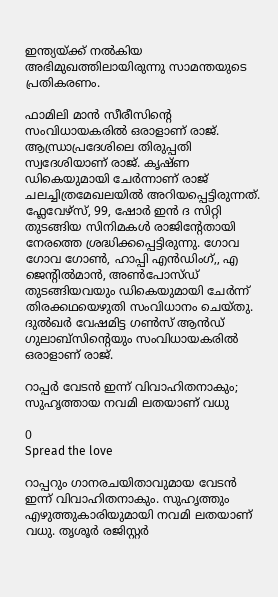ഇന്ത്യയ്ക്ക് നൽകിയ അഭിമുഖത്തിലായിരുന്നു സാമന്തയുടെ പ്രതികരണം.

ഫാമിലി മാൻ സീരീസിന്റെ സംവിധായകരില്‍ ഒരാളാണ് രാജ്. ആന്ധ്രാപ്രദേശിലെ തിരുപ്പതി സ്വദേശിയാണ് രാജ്. കൃഷ്‍ണ ഡികെയുമായി ചേര്‍ന്നാണ് രാജ് ചലച്ചിത്രമേഖലയില്‍ അറിയപ്പെട്ടിരുന്നത്. ഫ്ലേവേഴ്‍സ്, 99, ഷോര്‍ ഇൻ ദ സിറ്റി തുടങ്ങിയ സിനിമകള്‍ രാജിന്റേതായി നേരത്തെ ശ്രദ്ധിക്കപ്പെട്ടിരുന്നു. ഗോവ ഗോവ ഗോണ്‍, ഹാപ്പി എൻഡിംഗ്,, എ ജെന്റില്‍മാൻ, അണ്‍പോസ്‍ഡ് തുടങ്ങിയവയും ഡികെയുമായി ചേര്‍ന്ന് തിരക്കഥയെഴുതി സംവിധാനം ചെയ്‍തു. ദുല്‍ഖര്‍ വേഷമിട്ട ഗണ്‍സ് ആൻഡ് ഗുലാബ്‍സിന്റെയും സംവിധായകരില്‍ ഒരാളാണ് രാജ്.

റാപ്പര്‍ വേടന്‍ ഇന്ന് വിവാഹിതനാകും; സുഹൃത്തായ നവമി ലതയാണ് വധു

0
Spread the love

റാപ്പറും ഗാനരചയിതാവുമായ വേടന്‍ ഇന്ന് വിവാഹിതനാകും. സുഹൃത്തും എഴുത്തുകാരിയുമായി നവമി ലതയാണ് വധു. തൃശൂര്‍ രജിസ്റ്റര്‍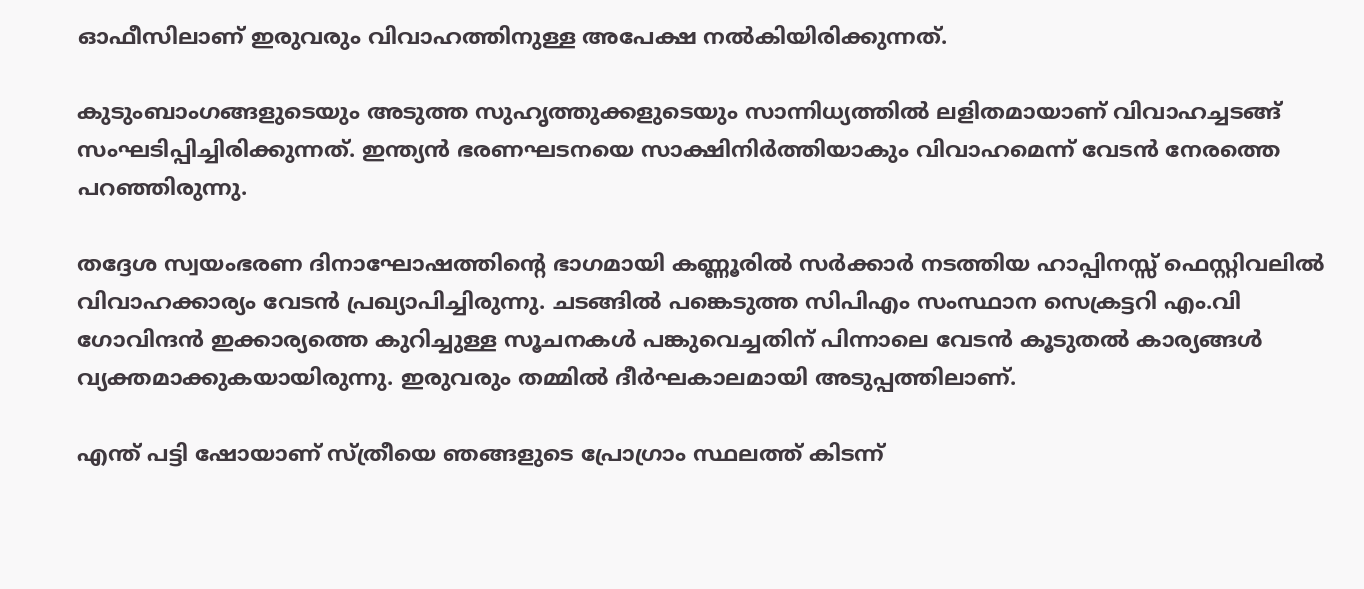ഓഫീസിലാണ് ഇരുവരും വിവാഹത്തിനുള്ള അപേക്ഷ നല്‍കിയിരിക്കുന്നത്.

കുടുംബാംഗങ്ങളുടെയും അടുത്ത സുഹൃത്തുക്കളുടെയും സാന്നിധ്യത്തില്‍ ലളിതമായാണ് വിവാഹച്ചടങ്ങ് സംഘടിപ്പിച്ചിരിക്കുന്നത്. ഇന്ത്യന്‍ ഭരണഘടനയെ സാക്ഷിനിര്‍ത്തിയാകും വിവാഹമെന്ന് വേടന്‍ നേരത്തെ പറഞ്ഞിരുന്നു.

തദ്ദേശ സ്വയംഭരണ ദിനാഘോഷത്തിന്റെ ഭാഗമായി കണ്ണൂരില്‍ സര്‍ക്കാര്‍ നടത്തിയ ഹാപ്പിനസ്സ് ഫെസ്റ്റിവലില്‍ വിവാഹക്കാര്യം വേടന്‍ പ്രഖ്യാപിച്ചിരുന്നു. ചടങ്ങില്‍ പങ്കെടുത്ത സിപിഎം സംസ്ഥാന സെക്രട്ടറി എം.വി ഗോവിന്ദന്‍ ഇക്കാര്യത്തെ കുറിച്ചുള്ള സൂചനകള്‍ പങ്കുവെച്ചതിന് പിന്നാലെ വേടന്‍ കൂടുതല്‍ കാര്യങ്ങള്‍ വ്യക്തമാക്കുകയായിരുന്നു. ഇരുവരും തമ്മില്‍ ദീര്‍ഘകാലമായി അടുപ്പത്തിലാണ്.

എന്ത് പട്ടി ഷോയാണ് സ്ത്രീയെ ഞങ്ങളുടെ പ്രോഗ്രാം സ്ഥലത്ത് കിടന്ന്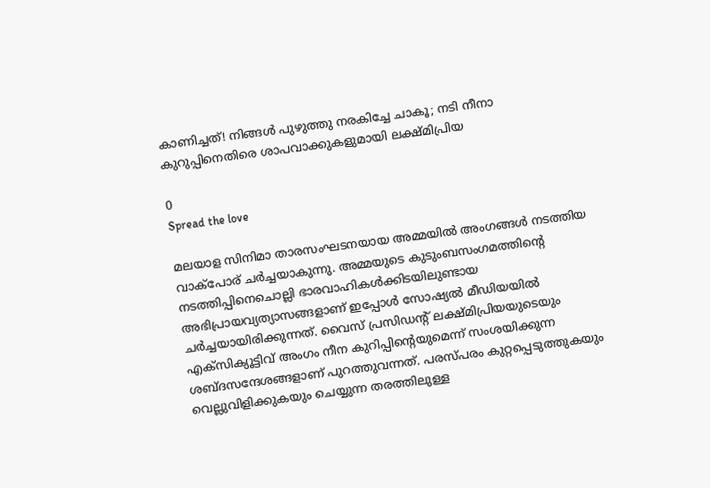കാണിച്ചത്! നിങ്ങൾ പുഴുത്തു നരകിച്ചേ ചാകൂ; നടി നീനാ കുറുപ്പിനെതിരെ ശാപവാക്കുകളുമായി ലക്ഷ്‌മിപ്രിയ

0
Spread the love

മലയാള സിനിമാ താരസംഘടനയായ അമ്മയിൽ അംഗങ്ങൾ നടത്തിയ വാക്‌പോര് ചർച്ചയാകുന്നു. അമ്മയുടെ കുടുംബസംഗമത്തിന്റെ നടത്തിപ്പിനെചൊല്ലി ഭാരവാഹികൾക്കിടയിലുണ്ടായ അഭിപ്രായവ്യത്യാസങ്ങളാണ് ഇപ്പോൾ സോഷ്യൽ മീഡിയയിൽ ചർച്ചയായിരിക്കുന്നത്. വൈസ് പ്രസിഡന്റ് ലക്ഷ്മിപ്രിയയുടെയും എക്സിക്യൂട്ടിവ് അംഗം നീന കുറിപ്പിന്റെയുമെന്ന് സംശയിക്കുന്ന ശബ്ദസന്ദേശങ്ങളാണ് പുറത്തുവന്നത്. പരസ്പരം കുറ്റപ്പെടുത്തുകയും വെല്ലുവിളിക്കുകയും ചെയ്യുന്ന തരത്തിലുള്ള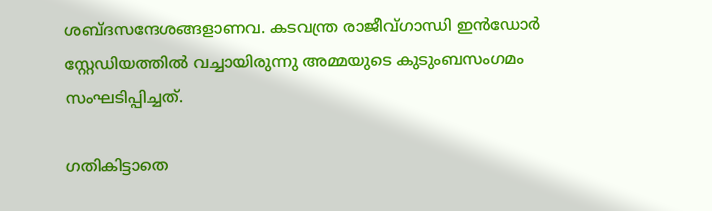ശബ്ദസന്ദേശങ്ങളാണവ. കടവന്ത്ര രാജീവ്ഗാന്ധി ഇന്‍ഡോര്‍ സ്റ്റേഡിയത്തില്‍ വച്ചായിരുന്നു അമ്മയുടെ കുടുംബസംഗമം സംഘടിപ്പിച്ചത്.

ഗതികിട്ടാതെ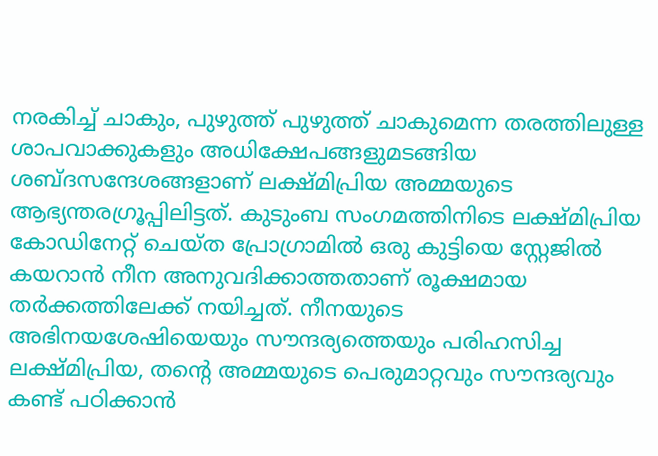നരകിച്ച് ചാകും, പുഴുത്ത് പുഴുത്ത് ചാകുമെന്ന തരത്തിലുള്ള ശാപവാക്കുകളും അധിക്ഷേപങ്ങളുമടങ്ങിയ ശബ്ദസന്ദേശങ്ങളാണ് ലക്ഷ്മിപ്രിയ അമ്മയുടെ ആഭ്യന്തരഗ്രൂപ്പിലിട്ടത്. കുടുംബ സംഗമത്തിനിടെ ലക്ഷ്മിപ്രിയ കോഡിനേറ്റ് ചെയ്ത പ്രോഗ്രാമിൽ ഒരു കുട്ടിയെ സ്റ്റേജിൽ കയറാൻ നീന അനുവദിക്കാത്തതാണ് രൂക്ഷമായ തർക്കത്തിലേക്ക് നയിച്ചത്. നീനയുടെ അഭിനയശേഷിയെയും സൗന്ദര്യത്തെയും പരിഹസിച്ച ലക്ഷ്മിപ്രിയ, തന്റെ അമ്മയുടെ പെരുമാറ്റവും സൗന്ദര്യവും കണ്ട് പഠിക്കാൻ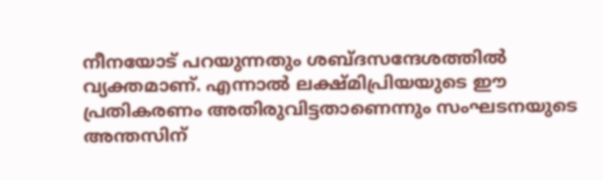നീനയോട് പറയുന്നതും ശബ്ദസന്ദേശത്തിൽ വ്യക്തമാണ്. എന്നാൽ ലക്ഷ്മിപ്രിയയുടെ ഈ പ്രതികരണം അതിരുവിട്ടതാണെന്നും സംഘടനയുടെ അന്തസിന്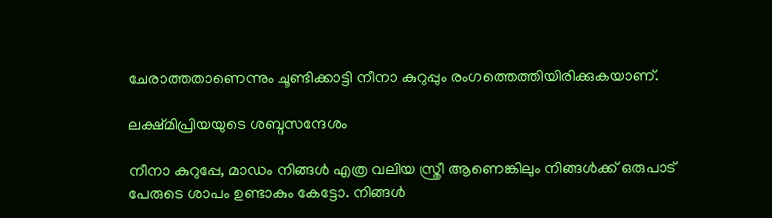ചേരാത്തതാണെന്നും ചൂണ്ടിക്കാട്ടി നീനാ കുറുപ്പും രംഗത്തെത്തിയിരിക്കുകയാണ്.

ലക്ഷ്മിപ്രിയയുടെ ശബ്ദസന്ദേശം

നീനാ കുറുപ്പേ, മാഡം നിങ്ങൾ എത്ര വലിയ സ്ത്രീ ആണെങ്കിലും നിങ്ങൾക്ക് ഒരുപാട് പേരുടെ ശാപം ഉണ്ടാകും കേട്ടോ. നിങ്ങൾ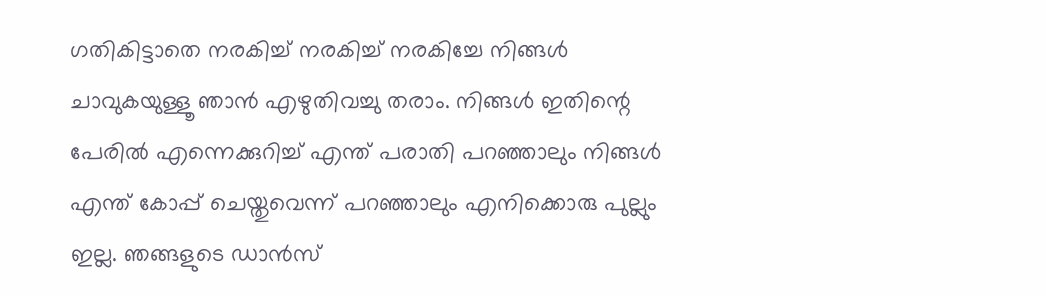ഗതികിട്ടാതെ നരകിച്ച് നരകിച്ച് നരകിച്ചേ നിങ്ങൾ ചാവുകയുള്ളൂ ഞാൻ എഴുതിവച്ചു തരാം. നിങ്ങൾ ഇതിന്റെ പേരിൽ എന്നെക്കുറിച്ച് എന്ത് പരാതി പറഞ്ഞാലും നിങ്ങൾ എന്ത് കോപ്പ് ചെയ്തുവെന്ന് പറഞ്ഞാലും എനിക്കൊരു പുല്ലും ഇല്ല. ഞങ്ങളുടെ ഡാൻസ്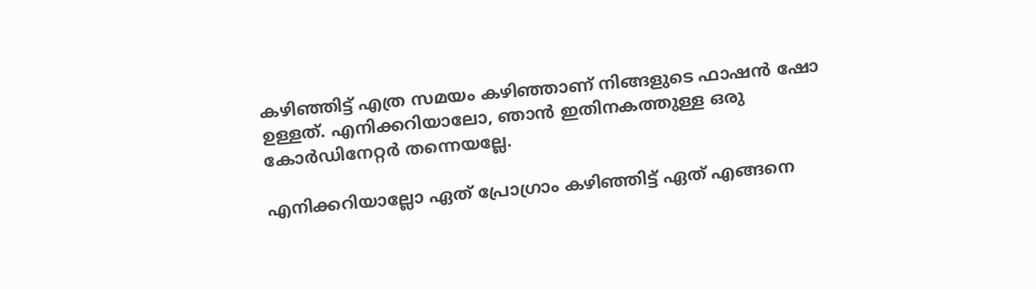കഴിഞ്ഞിട്ട് എത്ര സമയം കഴിഞ്ഞാണ് നിങ്ങളുടെ ഫാഷൻ ഷോ ഉള്ളത്. എനിക്കറിയാലോ, ഞാൻ ഇതിനകത്തുള്ള ഒരു കോർഡിനേറ്റർ തന്നെയല്ലേ.

എനിക്കറിയാല്ലോ ഏത് പ്രോഗ്രാം കഴിഞ്ഞിട്ട് ഏത് എങ്ങനെ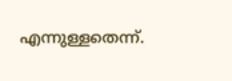എന്നുള്ളതെന്ന്.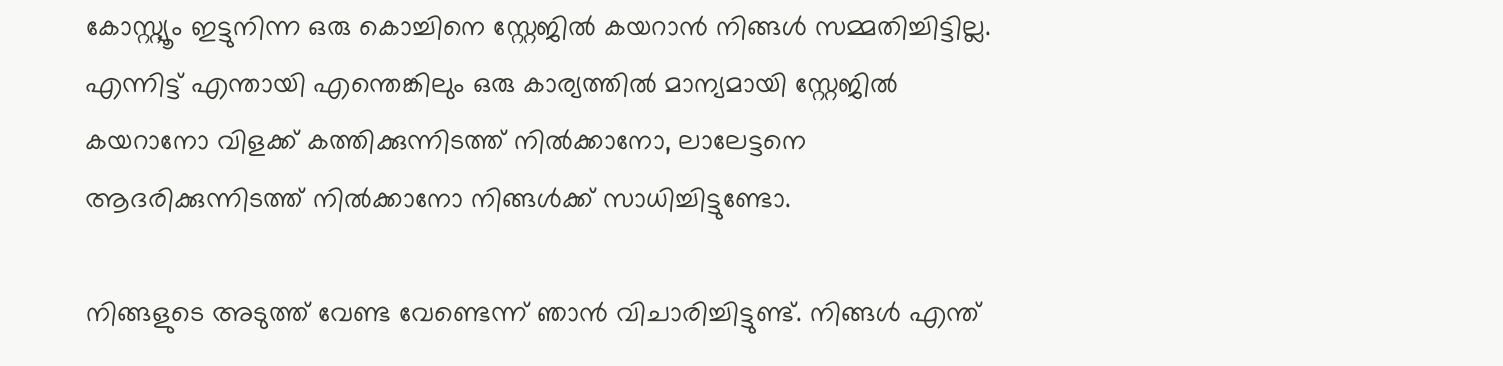കോസ്റ്റ്യൂം ഇട്ടുനിന്ന ഒരു കൊച്ചിനെ സ്റ്റേജിൽ കയറാൻ നിങ്ങൾ സമ്മതിച്ചിട്ടില്ല. എന്നിട്ട് എന്തായി എന്തെങ്കിലും ഒരു കാര്യത്തിൽ മാന്യമായി സ്റ്റേജിൽ കയറാനോ വിളക്ക് കത്തിക്കുന്നിടത്ത് നിൽക്കാനോ, ലാലേട്ടനെ ആദരിക്കുന്നിടത്ത് നിൽക്കാനോ നിങ്ങൾക്ക് സാധിച്ചിട്ടുണ്ടോ.

നിങ്ങളുടെ അടുത്ത് വേണ്ട വേണ്ടെന്ന് ഞാൻ വിചാരിച്ചിട്ടുണ്ട്. നിങ്ങൾ എന്ത്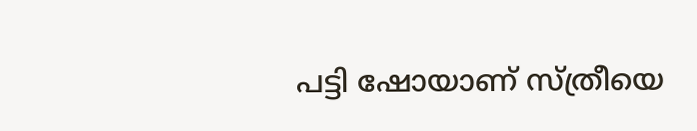പട്ടി ഷോയാണ് സ്ത്രീയെ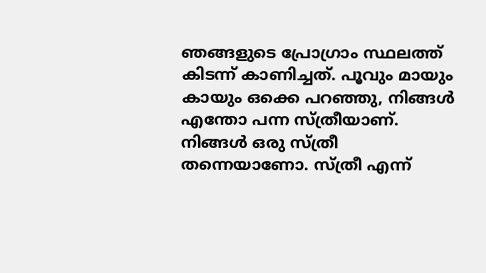ഞങ്ങളുടെ പ്രോഗ്രാം സ്ഥലത്ത് കിടന്ന് കാണിച്ചത്. പൂവും മായും കായും ഒക്കെ പറഞ്ഞു, നിങ്ങൾ എന്തോ പന്ന സ്ത്രീയാണ്. നിങ്ങൾ ഒരു സ്ത്രീ തന്നെയാണോ. സ്ത്രീ എന്ന്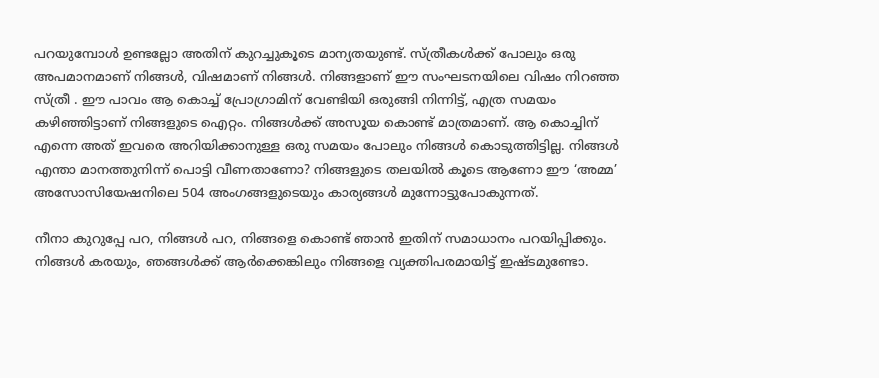പറയുമ്പോൾ ഉണ്ടല്ലോ അതിന് കുറച്ചുകൂടെ മാന്യതയുണ്ട്. സ്ത്രീകൾക്ക് പോലും ഒരു അപമാനമാണ് നിങ്ങൾ, വിഷമാണ് നിങ്ങൾ. നിങ്ങളാണ് ഈ സംഘടനയിലെ വിഷം നിറഞ്ഞ സ്ത്രീ . ഈ പാവം ആ കൊച്ച് പ്രോഗ്രാമിന് വേണ്ടിയി ഒരുങ്ങി നിന്നിട്ട്, എത്ര സമയം കഴിഞ്ഞിട്ടാണ് നിങ്ങളുടെ ഐറ്റം. നിങ്ങൾക്ക് അസൂയ കൊണ്ട് മാത്രമാണ്. ആ കൊച്ചിന് എന്നെ അത് ഇവരെ അറിയിക്കാനുള്ള ഒരു സമയം പോലും നിങ്ങൾ കൊടുത്തിട്ടില്ല. നിങ്ങൾ എന്താ മാനത്തുനിന്ന് പൊട്ടി വീണതാണോ? നിങ്ങളുടെ തലയിൽ കൂടെ ആണോ ഈ ‘അമ്മ’ അസോസിയേഷനിലെ 504 അംഗങ്ങളുടെയും കാര്യങ്ങൾ മുന്നോട്ടുപോകുന്നത്.

നീനാ കുറുപ്പേ പറ, നിങ്ങൾ പറ, നിങ്ങളെ കൊണ്ട് ഞാൻ ഇതിന് സമാധാനം പറയിപ്പിക്കും. നിങ്ങൾ കരയും, ഞങ്ങൾക്ക് ആർക്കെങ്കിലും നിങ്ങളെ വ്യക്തിപരമായിട്ട് ഇഷ്ടമുണ്ടോ.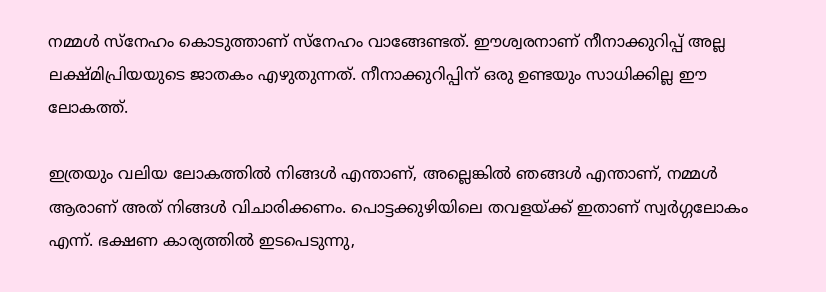നമ്മൾ സ്നേഹം കൊടുത്താണ് സ്നേഹം വാങ്ങേണ്ടത്. ഈശ്വരനാണ് നീനാക്കുറിപ്പ് അല്ല ലക്ഷ്മിപ്രിയയുടെ ജാതകം എഴുതുന്നത്. നീനാക്കുറിപ്പിന് ഒരു ഉണ്ടയും സാധിക്കില്ല ഈ ലോകത്ത്.

ഇത്രയും വലിയ ലോകത്തിൽ നിങ്ങൾ എന്താണ്, അല്ലെങ്കിൽ ഞങ്ങൾ എന്താണ്, നമ്മൾ ആരാണ് അത് നിങ്ങൾ വിചാരിക്കണം. പൊട്ടക്കുഴിയിലെ തവളയ്ക്ക് ഇതാണ് സ്വർഗ്ഗലോകം എന്ന്. ഭക്ഷണ കാര്യത്തിൽ ഇടപെടുന്നു,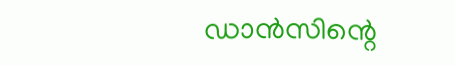ഡാൻസിന്റെ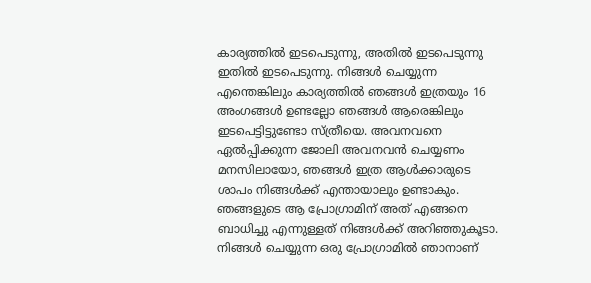കാര്യത്തിൽ ഇടപെടുന്നു, അതിൽ ഇടപെടുന്നു ഇതിൽ ഇടപെടുന്നു. നിങ്ങൾ ചെയ്യുന്ന എന്തെങ്കിലും കാര്യത്തിൽ ഞങ്ങൾ ഇത്രയും 16 അംഗങ്ങൾ ഉണ്ടല്ലോ ഞങ്ങൾ ആരെങ്കിലും ഇടപെട്ടിട്ടുണ്ടോ സ്ത്രീയെ. അവനവനെ ഏൽപ്പിക്കുന്ന ജോലി അവനവൻ ചെയ്യണം മനസിലായോ, ഞങ്ങൾ ഇത്ര ആൾക്കാരുടെ ശാപം നിങ്ങൾക്ക് എന്തായാലും ഉണ്ടാകും. ഞങ്ങളുടെ ആ പ്രോഗ്രാമിന് അത് എങ്ങനെ ബാധിച്ചു എന്നുള്ളത് നിങ്ങൾക്ക് അറിഞ്ഞുകൂടാ. നിങ്ങൾ ചെയ്യുന്ന ഒരു പ്രോഗ്രാമിൽ ഞാനാണ്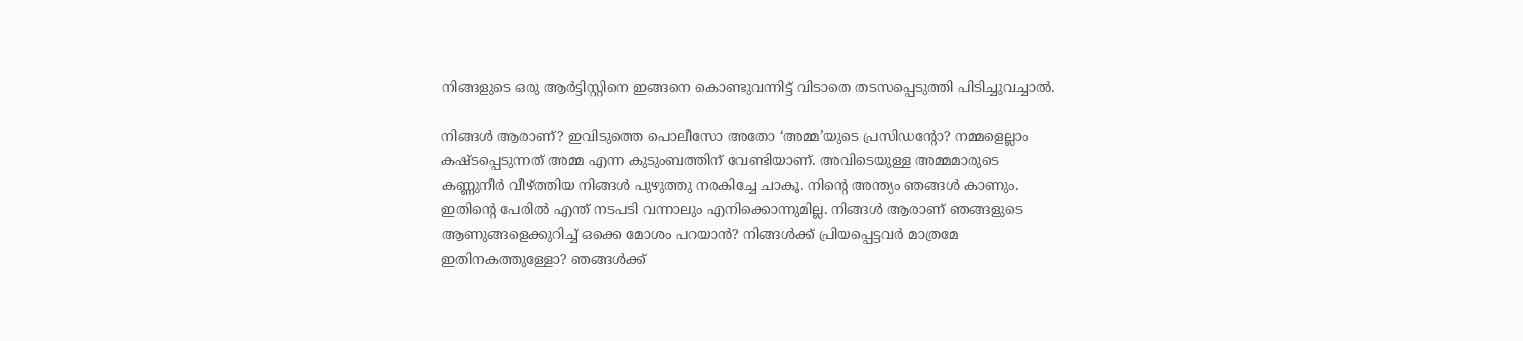നിങ്ങളുടെ ഒരു ആർട്ടിസ്റ്റിനെ ഇങ്ങനെ കൊണ്ടുവന്നിട്ട് വിടാതെ തടസപ്പെടുത്തി പിടിച്ചുവച്ചാൽ.

നിങ്ങൾ ആരാണ്? ഇവിടുത്തെ പൊലീസോ അതോ ‘അമ്മ’യുടെ പ്രസിഡന്റോ? നമ്മളെല്ലാം കഷ്ടപ്പെടുന്നത് അമ്മ എന്ന കുടുംബത്തിന് വേണ്ടിയാണ്. അവിടെയുള്ള അമ്മമാരുടെ കണ്ണുനീർ വീഴ്ത്തിയ നിങ്ങൾ പുഴുത്തു നരകിച്ചേ ചാകൂ. നിന്റെ അന്ത്യം ഞങ്ങൾ കാണും. ഇതിന്റെ പേരിൽ എന്ത് നടപടി വന്നാലും എനിക്കൊന്നുമില്ല. നിങ്ങൾ ആരാണ് ഞങ്ങളുടെ ആണുങ്ങളെക്കുറിച്ച് ഒക്കെ മോശം പറയാൻ? നിങ്ങൾക്ക് പ്രിയപ്പെട്ടവർ മാത്രമേ ഇതിനകത്തുള്ളോ? ഞങ്ങൾക്ക്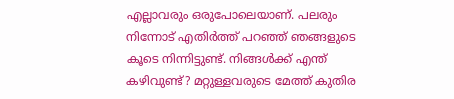എല്ലാവരും ഒരുപോലെയാണ്. പലരും നിന്നോട് എതിർത്ത് പറഞ്ഞ് ഞങ്ങളുടെ കൂടെ നിന്നിട്ടുണ്ട്. നിങ്ങൾക്ക് എന്ത് കഴിവുണ്ട്? മറ്റുള്ളവരുടെ മേത്ത് കുതിര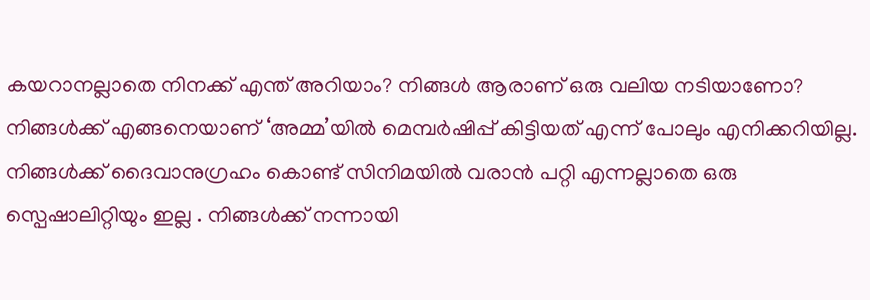കയറാനല്ലാതെ നിനക്ക് എന്ത് അറിയാം? നിങ്ങൾ ആരാണ് ഒരു വലിയ നടിയാണോ? നിങ്ങൾക്ക് എങ്ങനെയാണ് ‘അമ്മ’യിൽ മെമ്പർഷിപ്പ് കിട്ടിയത് എന്ന് പോലും എനിക്കറിയില്ല. നിങ്ങൾക്ക് ദൈവാനുഗ്രഹം കൊണ്ട് സിനിമയിൽ വരാൻ പറ്റി എന്നല്ലാതെ ഒരു സ്പെഷാലിറ്റിയും ഇല്ല . നിങ്ങൾക്ക് നന്നായി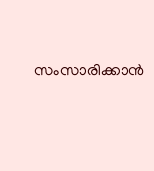സംസാരിക്കാൻ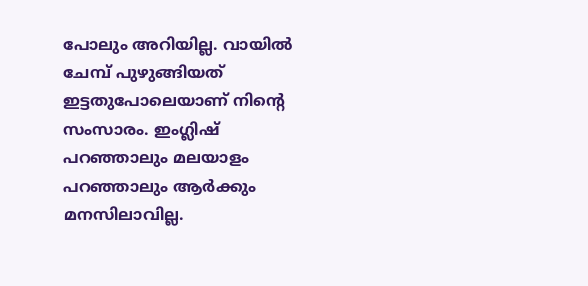പോലും അറിയില്ല. വായിൽ ചേമ്പ് പുഴുങ്ങിയത് ഇട്ടതുപോലെയാണ് നിന്റെ സംസാരം. ഇംഗ്ലിഷ് പറഞ്ഞാലും മലയാളം പറഞ്ഞാലും ആർക്കും മനസിലാവില്ല.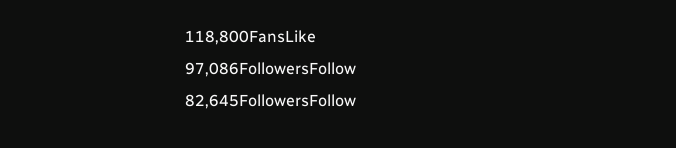118,800FansLike
97,086FollowersFollow
82,645FollowersFollow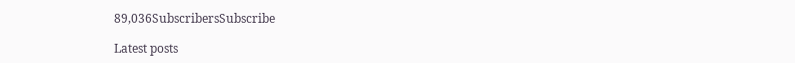89,036SubscribersSubscribe

Latest posts